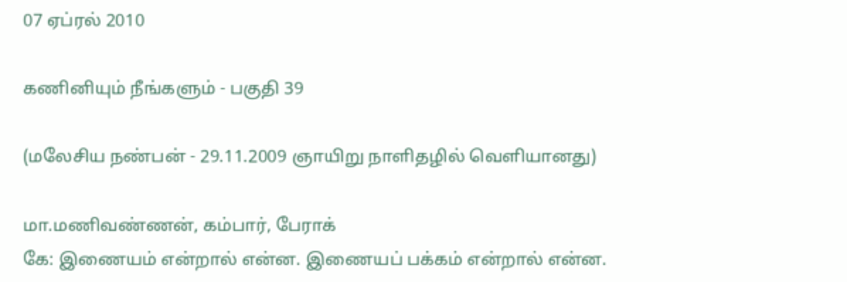07 ஏப்ரல் 2010

கணினியும் நீங்களும் - பகுதி 39

(மலேசிய நண்பன் - 29.11.2009 ஞாயிறு நாளிதழில் வெளியானது)

மா.மணிவண்ணன், கம்பார், பேராக்
கே: இணையம் என்றால் என்ன. இணையப் பக்கம் என்றால் என்ன.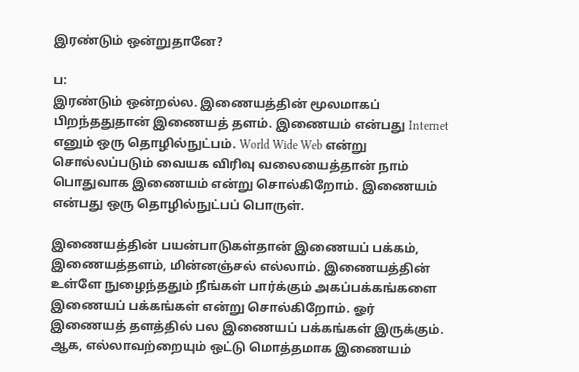இரண்டும் ஒன்றுதானே?

ப:
இரண்டும் ஒன்றல்ல. இணையத்தின் மூலமாகப் பிறந்ததுதான் இணையத் தளம். இணையம் என்பது Internet எனும் ஒரு தொழில்நுட்பம். World Wide Web என்று சொல்லப்படும் வையக விரிவு வலையைத்தான் நாம் பொதுவாக இணையம் என்று சொல்கிறோம். இணையம் என்பது ஒரு தொழில்நுட்பப் பொருள்.

இணையத்தின் பயன்பாடுகள்தான் இணையப் பக்கம், இணையத்தளம், மின்னஞ்சல் எல்லாம். இணையத்தின் உள்ளே நுழைந்ததும் நீங்கள் பார்க்கும் அகப்பக்கங்களை இணையப் பக்கங்கள் என்று சொல்கிறோம். ஓர் இணையத் தளத்தில் பல இணையப் பக்கங்கள் இருக்கும். ஆக, எல்லாவற்றையும் ஒட்டு மொத்தமாக இணையம்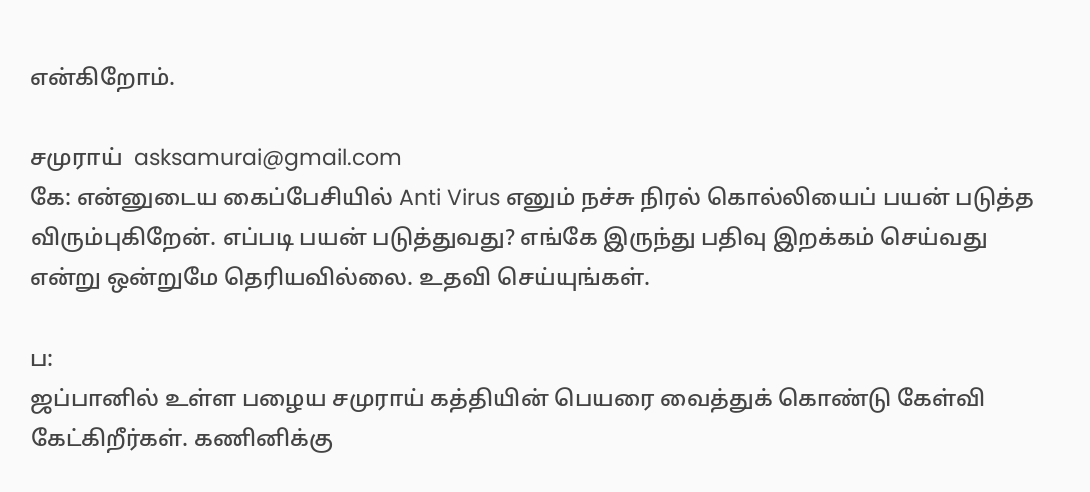என்கிறோம்.

சமுராய்  asksamurai@gmail.com
கே: என்னுடைய கைப்பேசியில் Anti Virus எனும் நச்சு நிரல் கொல்லியைப் பயன் படுத்த விரும்புகிறேன். எப்படி பயன் படுத்துவது? எங்கே இருந்து பதிவு இறக்கம் செய்வது என்று ஒன்றுமே தெரியவில்லை. உதவி செய்யுங்கள்.

ப:
ஜப்பானில் உள்ள பழைய சமுராய் கத்தியின் பெயரை வைத்துக் கொண்டு கேள்வி கேட்கிறீர்கள். கணினிக்கு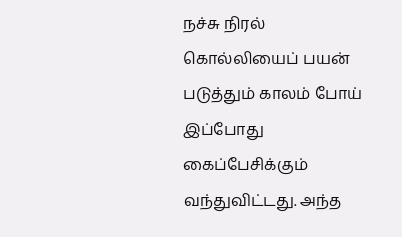நச்சு நிரல் கொல்லியைப் பயன் படுத்தும் காலம் போய் இப்போது கைப்பேசிக்கும் வந்துவிட்டது. அந்த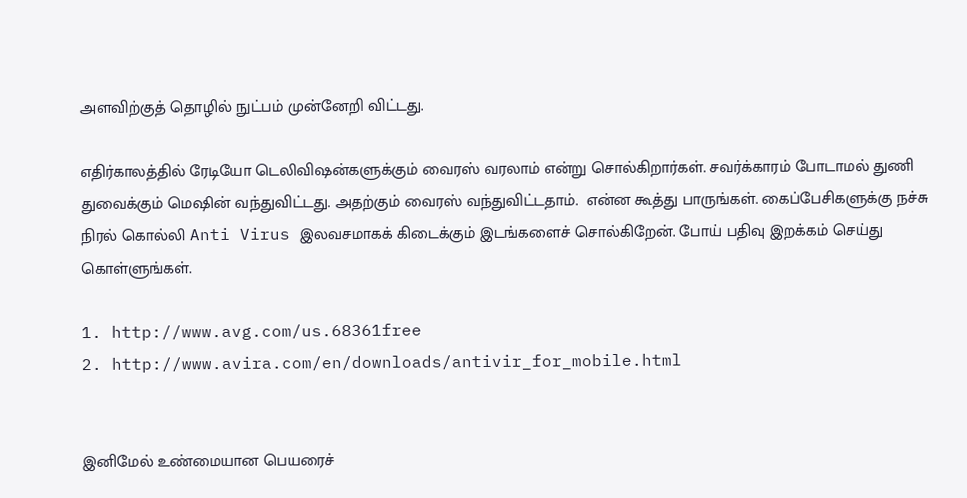அளவிற்குத் தொழில் நுட்பம் முன்னேறி விட்டது.

எதிர்காலத்தில் ரேடியோ டெலிவிஷன்களுக்கும் வைரஸ் வரலாம் என்று சொல்கிறார்கள். சவர்க்காரம் போடாமல் துணி துவைக்கும் மெஷின் வந்துவிட்டது. அதற்கும் வைரஸ் வந்துவிட்டதாம்.  என்ன கூத்து பாருங்கள். கைப்பேசிகளுக்கு நச்சு நிரல் கொல்லி Anti Virus இலவசமாகக் கிடைக்கும் இடங்களைச் சொல்கிறேன். போய் பதிவு இறக்கம் செய்து கொள்ளுங்கள்.

1. http://www.avg.com/us.68361free
2. http://www.avira.com/en/downloads/antivir_for_mobile.html


இனிமேல் உண்மையான பெயரைச்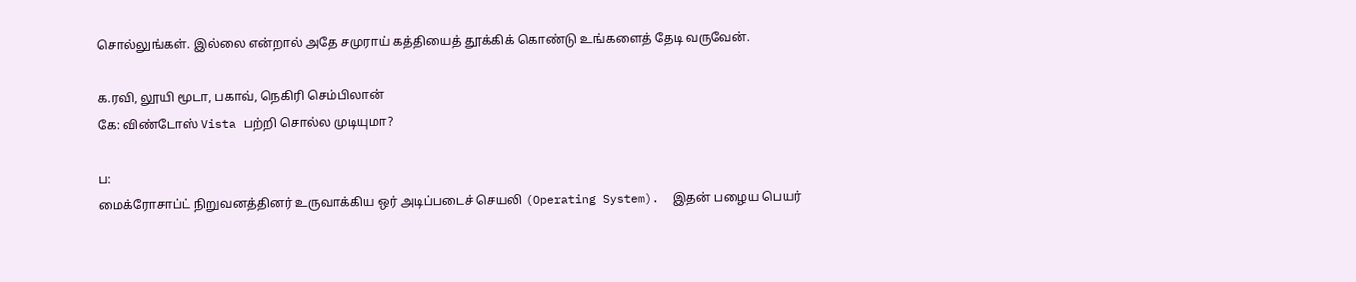சொல்லுங்கள். இல்லை என்றால் அதே சமுராய் கத்தியைத் தூக்கிக் கொண்டு உங்களைத் தேடி வருவேன்.

க.ரவி, லூயி மூடா, பகாவ், நெகிரி செம்பிலான்
கே: விண்டோஸ் Vista பற்றி சொல்ல முடியுமா?

ப:
மைக்ரோசாப்ட் நிறுவனத்தினர் உருவாக்கிய ஒர் அடிப்படைச் செயலி (Operating System).  இதன் பழைய பெயர்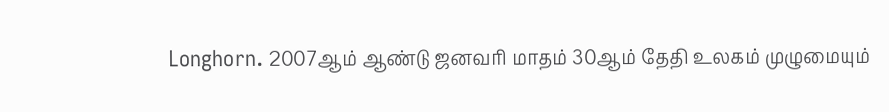Longhorn. 2007ஆம் ஆண்டு ஜனவரி மாதம் 30ஆம் தேதி உலகம் முழுமையும்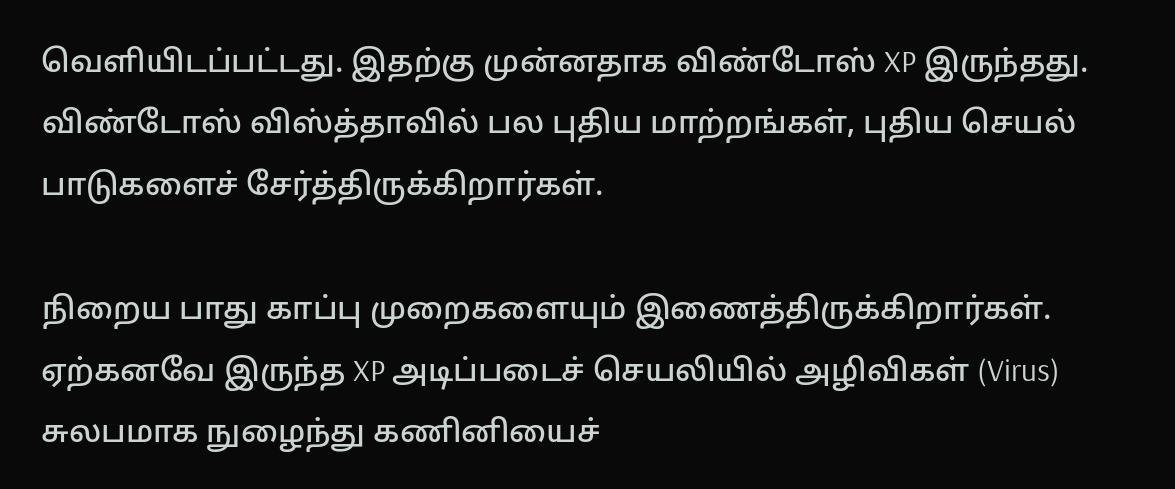வெளியிடப்பட்டது. இதற்கு முன்னதாக விண்டோஸ் XP இருந்தது. விண்டோஸ் விஸ்த்தாவில் பல புதிய மாற்றங்கள், புதிய செயல் பாடுகளைச் சேர்த்திருக்கிறார்கள்.

நிறைய பாது காப்பு முறைகளையும் இணைத்திருக்கிறார்கள். ஏற்கனவே இருந்த XP அடிப்படைச் செயலியில் அழிவிகள் (Virus) சுலபமாக நுழைந்து கணினியைச்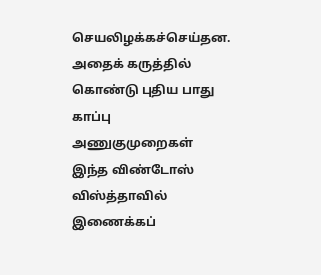செயலிழக்கச்செய்தன. அதைக் கருத்தில் கொண்டு புதிய பாது காப்பு அணுகுமுறைகள் இந்த விண்டோஸ் விஸ்த்தாவில் இணைக்கப்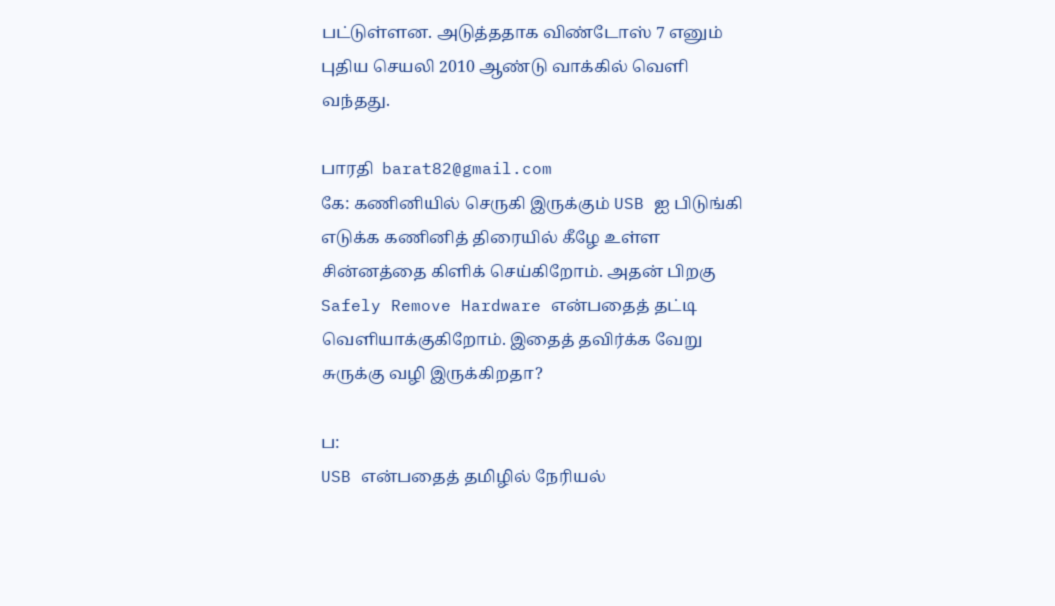பட்டுள்ளன. அடுத்ததாக விண்டோஸ் 7 எனும் புதிய செயலி 2010 ஆண்டு வாக்கில் வெளி வந்தது.

பாரதி  barat82@gmail.com
கே: கணினியில் செருகி இருக்கும் USB ஐ பிடுங்கி எடுக்க கணினித் திரையில் கீழே உள்ள சின்னத்தை கிளிக் செய்கிறோம். அதன் பிறகு Safely Remove Hardware என்பதைத் தட்டி வெளியாக்குகிறோம். இதைத் தவிர்க்க வேறு சுருக்கு வழி இருக்கிறதா?

ப:
USB என்பதைத் தமிழில் நேரியல்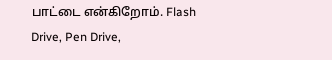பாட்டை என்கிறோம். Flash Drive, Pen Drive,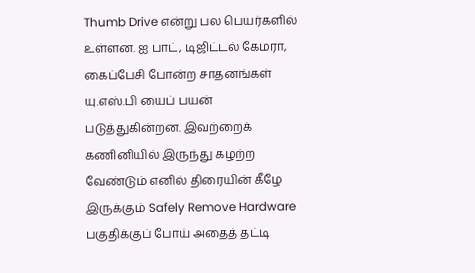Thumb Drive என்று பல பெயர்களில் உள்ளன. ஐ பாட், டிஜிட்டல் கேமரா, கைப்பேசி போன்ற சாதனங்கள் யு.எஸ்.பி யைப் பயன் படுத்துகின்றன. இவற்றைக் கணினியில் இருந்து கழற்ற வேண்டும் எனில் திரையின் கீழே இருக்கும் Safely Remove Hardware பகுதிக்குப் போய் அதைத் தட்டி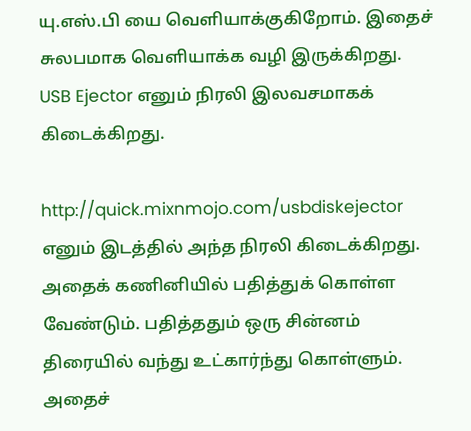யு.எஸ்.பி யை வெளியாக்குகிறோம். இதைச் சுலபமாக வெளியாக்க வழி இருக்கிறது. USB Ejector எனும் நிரலி இலவசமாகக் கிடைக்கிறது.

http://quick.mixnmojo.com/usbdiskejector எனும் இடத்தில் அந்த நிரலி கிடைக்கிறது. அதைக் கணினியில் பதித்துக் கொள்ள வேண்டும். பதித்ததும் ஒரு சின்னம் திரையில் வந்து உட்கார்ந்து கொள்ளும். அதைச்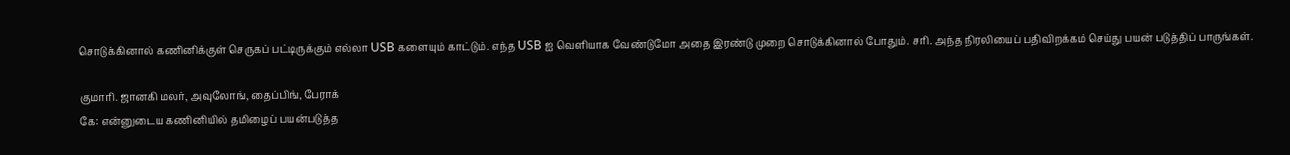சொடுக்கினால் கணினிக்குள் செருகப் பட்டிருக்கும் எல்லா USB களையும் காட்டும். எந்த USB ஐ வெளியாக வேண்டுமோ அதை இரண்டு முறை சொடுக்கினால் போதும். சரி. அந்த நிரலியைப் பதிவிறக்கம் செய்து பயன் படுத்திப் பாருங்கள்.

குமாரி. ஜானகி மலர், அவுலோங், தைப்பிங், பேராக்
கே: என்னுடைய கணினியில் தமிழைப் பயன்படுத்த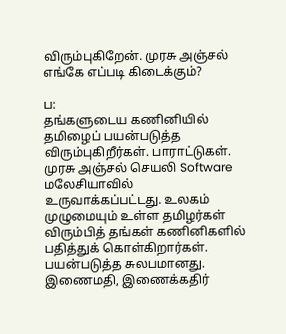விரும்புகிறேன். முரசு அஞ்சல் எங்கே எப்படி கிடைக்கும்?

ப:
தங்களுடைய கணினியில் தமிழைப் பயன்படுத்த விரும்புகிறீர்கள். பாராட்டுகள். முரசு அஞ்சல் செயலி Software மலேசியாவில் உருவாக்கப்பட்டது. உலகம் முழுமையும் உள்ள தமிழர்கள் விரும்பித் தங்கள் கணினிகளில் பதித்துக் கொள்கிறார்கள். பயன்படுத்த சுலபமானது. இணைமதி, இணைக்கதிர்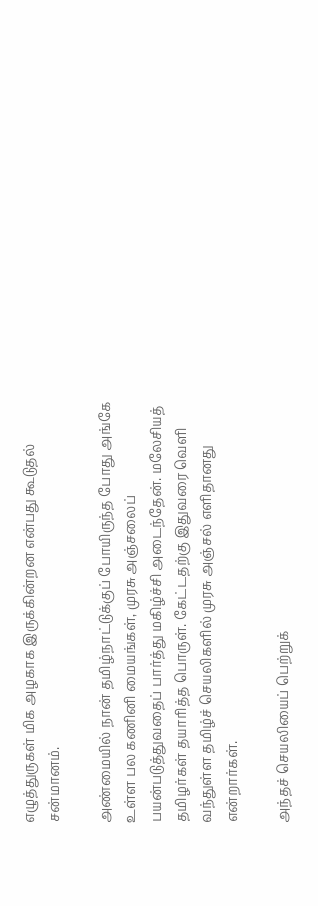எழுத்துருகள் மிக அழகாக இருக்கின்றன என்பது கூடுதல் சன்மானம்.

அண்மையில் நான் தமிழ்நாட்டுக்குப் போயிருந்த போது அங்கே உள்ள பல கணினி மையங்கள், முரசு அஞ்சலைப் பயன்படுத்துவதைப் பார்த்து மகிழ்ச்சி அடைந்தேன். மலேசியத் தமிழர்கள் தயாரித்த பொருள். கேட்டதற்கு இதுவரை வெளி வந்துள்ள தமிழ்ச் செயலிகளில் முரசு அஞ்சல் எளிதானது என்றார்கள்.

அந்தச் செயலியைப் பெற்றுக்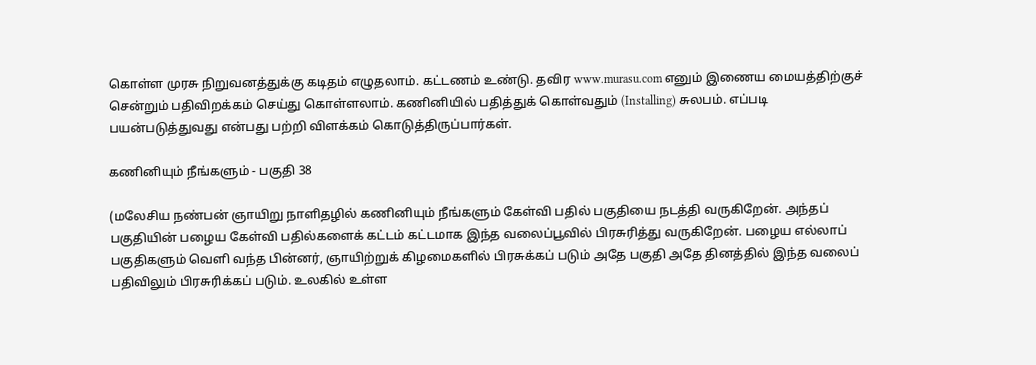கொள்ள முரசு நிறுவனத்துக்கு கடிதம் எழுதலாம். கட்டணம் உண்டு. தவிர www.murasu.com எனும் இணைய மையத்திற்குச் சென்றும் பதிவிறக்கம் செய்து கொள்ளலாம். கணினியில் பதித்துக் கொள்வதும் (Installing) சுலபம். எப்படி பயன்படுத்துவது என்பது பற்றி விளக்கம் கொடுத்திருப்பார்கள்.

கணினியும் நீங்களும் - பகுதி 38

(மலேசிய நண்பன் ஞாயிறு நாளிதழில் கணினியும் நீங்களும் கேள்வி பதில் பகுதியை நடத்தி வருகிறேன். அந்தப் பகுதியின் பழைய கேள்வி பதில்களைக் கட்டம் கட்டமாக இந்த வலைப்பூவில் பிரசுரித்து வருகிறேன். பழைய எல்லாப் பகுதிகளும் வெளி வந்த பின்னர், ஞாயிற்றுக் கிழமைகளில் பிரசுக்கப் படும் அதே பகுதி அதே தினத்தில் இந்த வலைப் பதிவிலும் பிரசுரிக்கப் படும். உலகில் உள்ள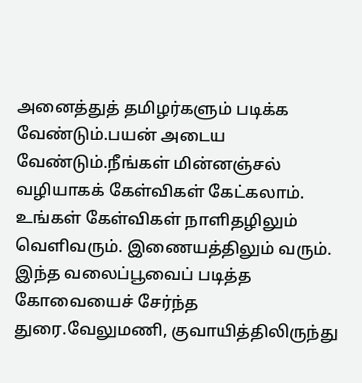அனைத்துத் தமிழர்களும் படிக்க வேண்டும்.பயன் அடைய வேண்டும்.நீங்கள் மின்னஞ்சல் வழியாகக் கேள்விகள் கேட்கலாம். உங்கள் கேள்விகள் நாளிதழிலும் வெளிவரும். இணையத்திலும் வரும். இந்த வலைப்பூவைப் படித்த கோவையைச் சேர்ந்த துரை.வேலுமணி, குவாயித்திலிருந்து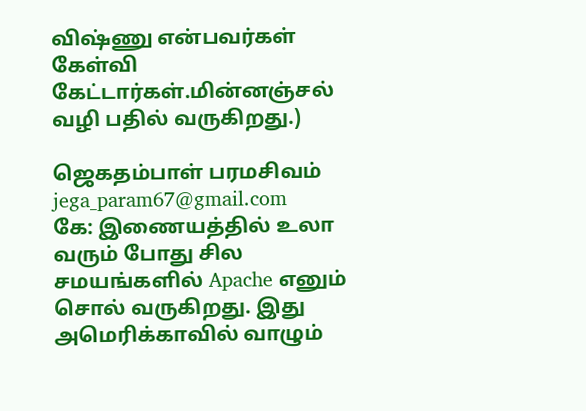விஷ்ணு என்பவர்கள் கேள்வி கேட்டார்கள்.மின்னஞ்சல் வழி பதில் வருகிறது.)

ஜெகதம்பாள் பரமசிவம் jega_param67@gmail.com
கே: இணையத்தில் உலா வரும் போது சில சமயங்களில் Apache எனும் சொல் வருகிறது. இது அமெரிக்காவில் வாழும்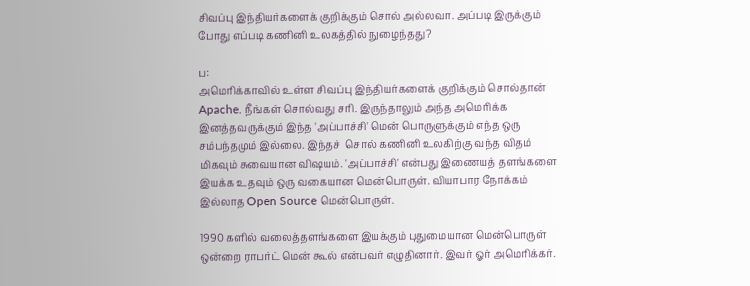சிவப்பு இந்தியர்களைக் குறிக்கும் சொல் அல்லவா. அப்படி இருக்கும் போது எப்படி கணினி உலகத்தில் நுழைந்தது?

ப:
அமெரிக்காவில் உள்ள சிவப்பு இந்தியர்களைக் குறிக்கும் சொல்தான் Apache. நீங்கள் சொல்வது சரி. இருந்தாலும் அந்த அமெரிக்க இனத்தவருக்கும் இந்த 'அப்பாச்சி' மென் பொருளுக்கும் எந்த ஒரு சம்பந்தமும் இல்லை. இந்தச்  சொல் கணினி உலகிற்கு வந்த விதம் மிகவும் சுவையான விஷயம். 'அப்பாச்சி' என்பது இணையத் தளங்களை இயக்க உதவும் ஒரு வகையான மென்பொருள். வியாபார நோக்கம் இல்லாத Open Source மென்பொருள்.

1990 களில் வலைத்தளங்களை இயக்கும் புதுமையான மென்பொருள் ஒன்றை ராபர்ட் மென் கூல் என்பவர் எழுதினார். இவர் ஓர் அமெரிக்கர்.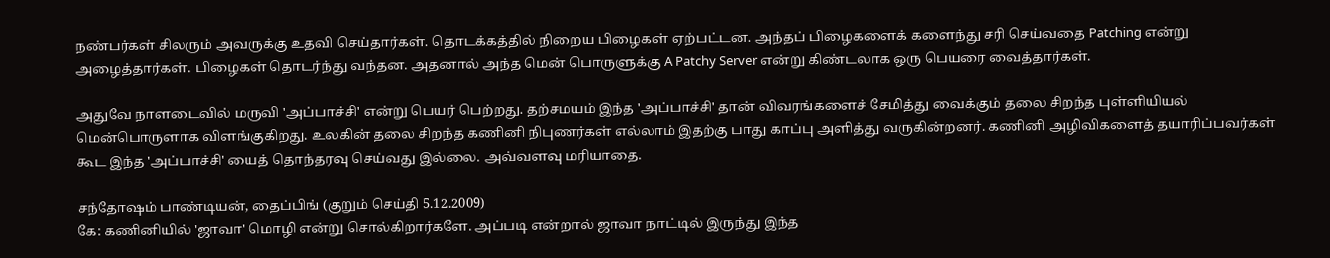நண்பர்கள் சிலரும் அவருக்கு உதவி செய்தார்கள். தொடக்கத்தில் நிறைய பிழைகள் ஏற்பட்டன. அந்தப் பிழைகளைக் களைந்து சரி செய்வதை Patching என்று அழைத்தார்கள். பிழைகள் தொடர்ந்து வந்தன. அதனால் அந்த மென் பொருளுக்கு A Patchy Server என்று கிண்டலாக ஒரு பெயரை வைத்தார்கள்.

அதுவே நாளடைவில் மருவி 'அப்பாச்சி' என்று பெயர் பெற்றது. தற்சமயம் இந்த 'அப்பாச்சி' தான் விவரங்களைச் சேமித்து வைக்கும் தலை சிறந்த புள்ளியியல் மென்பொருளாக விளங்குகிறது. உலகின் தலை சிறந்த கணினி நிபுணர்கள் எல்லாம் இதற்கு பாது காப்பு அளித்து வருகின்றனர். கணினி அழிவிகளைத் தயாரிப்பவர்கள் கூட இந்த 'அப்பாச்சி' யைத் தொந்தரவு செய்வது இல்லை. அவ்வளவு மரியாதை.

சந்தோஷம் பாண்டியன், தைப்பிங் (குறும் செய்தி 5.12.2009)
கே: கணினியில் 'ஜாவா' மொழி என்று சொல்கிறார்களே. அப்படி என்றால் ஜாவா நாட்டில் இருந்து இந்த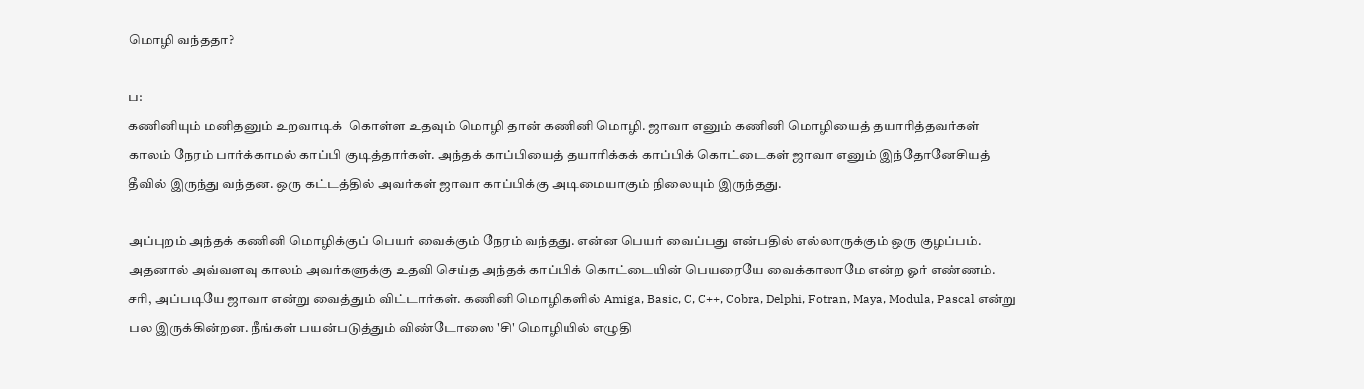மொழி வந்ததா?

ப:
கணினியும் மனிதனும் உறவாடிக்  கொள்ள உதவும் மொழி தான் கணினி மொழி. ஜாவா எனும் கணினி மொழியைத் தயாரித்தவர்கள் காலம் நேரம் பார்க்காமல் காப்பி குடித்தார்கள். அந்தக் காப்பியைத் தயாரிக்கக் காப்பிக் கொட்டைகள் ஜாவா எனும் இந்தோனேசியத் தீவில் இருந்து வந்தன. ஒரு கட்டத்தில் அவர்கள் ஜாவா காப்பிக்கு அடிமையாகும் நிலையும் இருந்தது.

அப்புறம் அந்தக் கணினி மொழிக்குப் பெயர் வைக்கும் நேரம் வந்தது. என்ன பெயர் வைப்பது என்பதில் எல்லாருக்கும் ஒரு குழப்பம். அதனால் அவ்வளவு காலம் அவர்களுக்கு உதவி செய்த அந்தக் காப்பிக் கொட்டையின் பெயரையே வைக்காலாமே என்ற ஓர் எண்ணம். சரி, அப்படியே ஜாவா என்று வைத்தும் விட்டார்கள். கணினி மொழிகளில் Amiga, Basic, C, C++, Cobra, Delphi, Fotran, Maya, Modula, Pascal என்று பல இருக்கின்றன. நீங்கள் பயன்படுத்தும் விண்டோஸை 'சி' மொழியில் எழுதி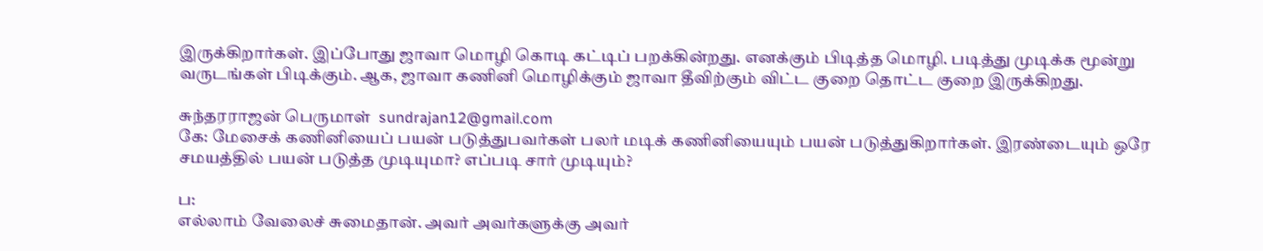இருக்கிறார்கள். இப்போது ஜாவா மொழி கொடி கட்டிப் பறக்கின்றது. எனக்கும் பிடித்த மொழி. படித்து முடிக்க மூன்று வருடங்கள் பிடிக்கும். ஆக, ஜாவா கணினி மொழிக்கும் ஜாவா தீவிற்கும் விட்ட குறை தொட்ட குறை இருக்கிறது.

சுந்தரராஜன் பெருமாள்  sundrajan12@gmail.com
கே: மேசைக் கணினியைப் பயன் படுத்துபவர்கள் பலர் மடிக் கணினியையும் பயன் படுத்துகிறார்கள். இரண்டையும் ஒரே சமயத்தில் பயன் படுத்த முடியுமா? எப்படி சார் முடியும்?

ப:
எல்லாம் வேலைச் சுமைதான். அவர் அவர்களுக்கு அவர்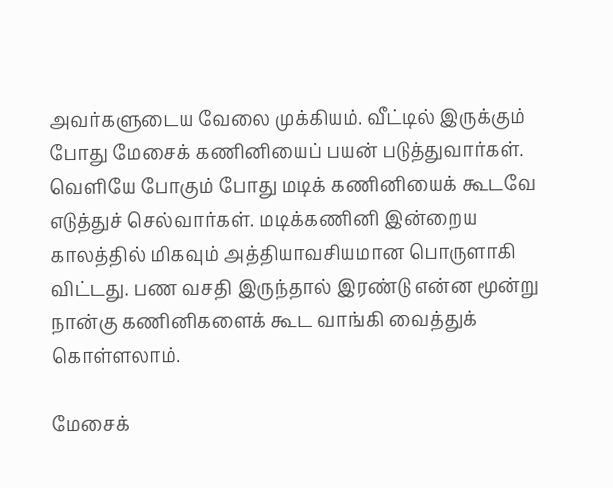அவர்களுடைய வேலை முக்கியம். வீட்டில் இருக்கும் போது மேசைக் கணினியைப் பயன் படுத்துவார்கள். வெளியே போகும் போது மடிக் கணினியைக் கூடவே எடுத்துச் செல்வார்கள். மடிக்கணினி இன்றைய காலத்தில் மிகவும் அத்தியாவசியமான பொருளாகி விட்டது. பண வசதி இருந்தால் இரண்டு என்ன மூன்று நான்கு கணினிகளைக் கூட வாங்கி வைத்துக் கொள்ளலாம்.

மேசைக்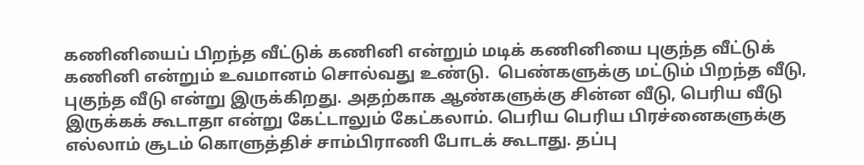கணினியைப் பிறந்த வீட்டுக் கணினி என்றும் மடிக் கணினியை புகுந்த வீட்டுக் கணினி என்றும் உவமானம் சொல்வது உண்டு.  பெண்களுக்கு மட்டும் பிறந்த வீடு, புகுந்த வீடு என்று இருக்கிறது. அதற்காக ஆண்களுக்கு சின்ன வீடு, பெரிய வீடு இருக்கக் கூடாதா என்று கேட்டாலும் கேட்கலாம். பெரிய பெரிய பிரச்னைகளுக்கு எல்லாம் சூடம் கொளுத்திச் சாம்பிராணி போடக் கூடாது. தப்பு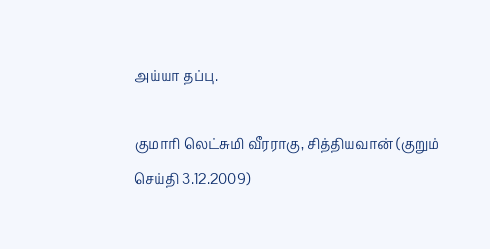அய்யா தப்பு.

குமாரி லெட்சுமி வீரராகு, சித்தியவான் (குறும் செய்தி 3.12.2009)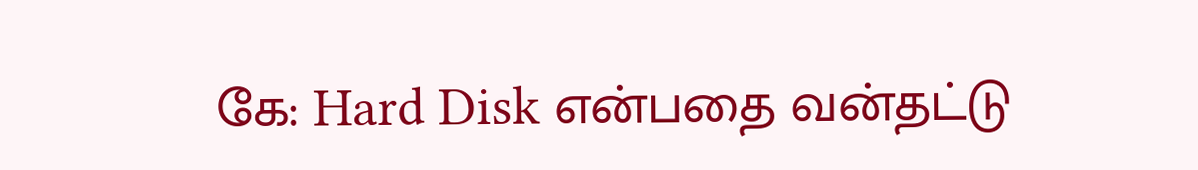கே: Hard Disk என்பதை வன்தட்டு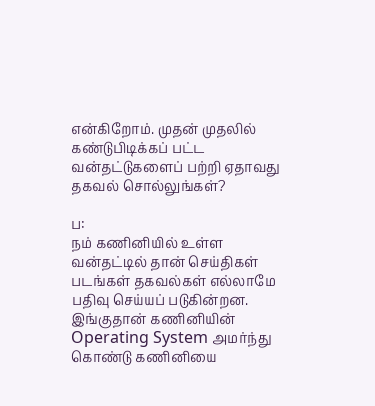என்கிறோம். முதன் முதலில் கண்டுபிடிக்கப் பட்ட வன்தட்டுகளைப் பற்றி ஏதாவது தகவல் சொல்லுங்கள்?

ப:
நம் கணினியில் உள்ள வன்தட்டில் தான் செய்திகள் படங்கள் தகவல்கள் எல்லாமே பதிவு செய்யப் படுகின்றன. இங்குதான் கணினியின் Operating System அமர்ந்து கொண்டு கணினியை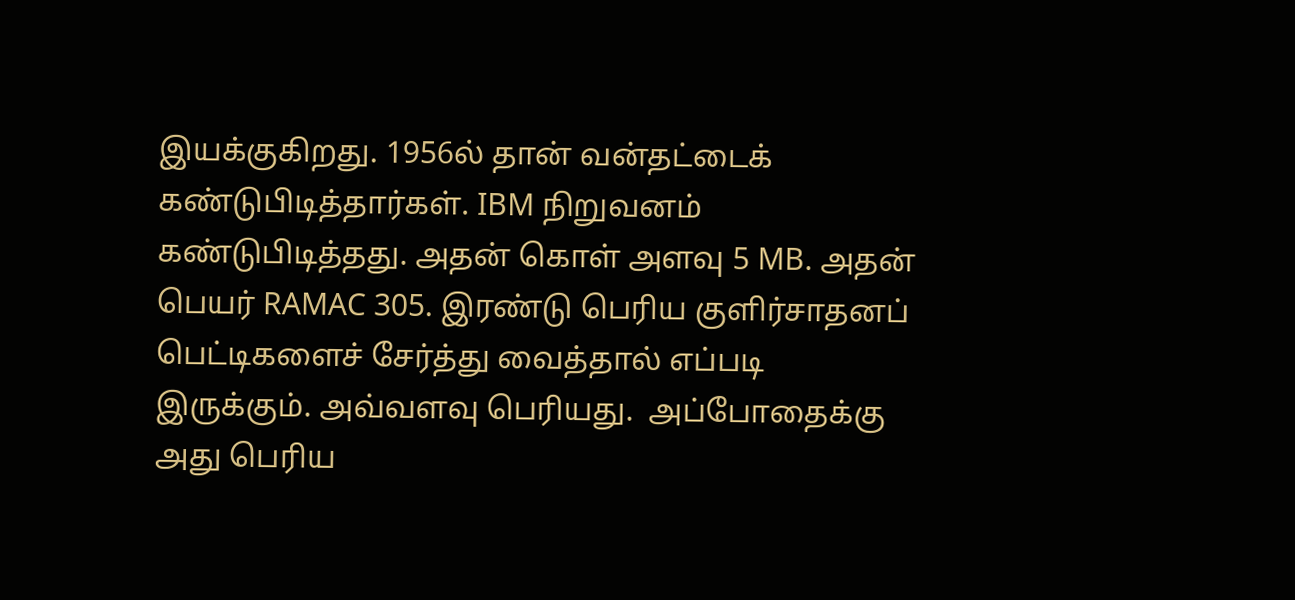இயக்குகிறது. 1956ல் தான் வன்தட்டைக் கண்டுபிடித்தார்கள். IBM நிறுவனம் கண்டுபிடித்தது. அதன் கொள் அளவு 5 MB. அதன் பெயர் RAMAC 305. இரண்டு பெரிய குளிர்சாதனப் பெட்டிகளைச் சேர்த்து வைத்தால் எப்படி இருக்கும். அவ்வளவு பெரியது.  அப்போதைக்கு அது பெரிய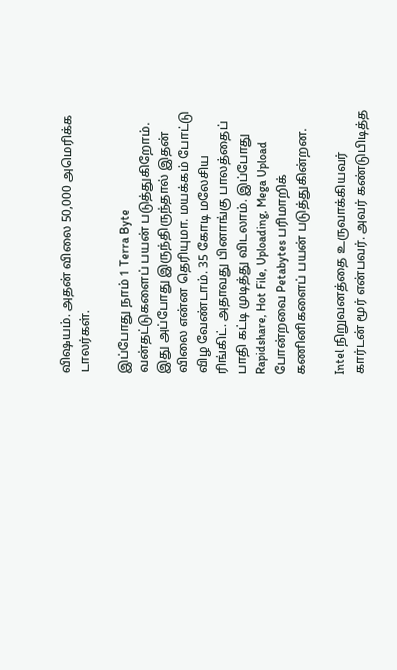விஷயம். அதன் விலை 50,000 அமெரிக்க டாலர்கள்.

இப்போது நாம் 1 Terra Byte வன்தட்டுகளைப் பயன் படுத்துகிறோம். இது அப்போது இருந்திருந்தால் இதன் விலை என்ன தெரியுமா. மயக்கம் போட்டு விழ வேண்டாம். 35 கோடி மலேசிய ரிங்கிட். அதாவது பினாங்கு பாலத்தைப் பாதி கட்டி முடித்து விடலாம். இப்போது Rapidshare, Hot File, Uploading, Mega Upload போன்றவை Petabytes பரிமாறிக் கணினிகளைப் பயன் படுத்துகின்றன.

Intel நிறுவனத்தை உருவாக்கியவர் கார்டன் மூர் என்பவர். அவர் கண்டுபிடித்த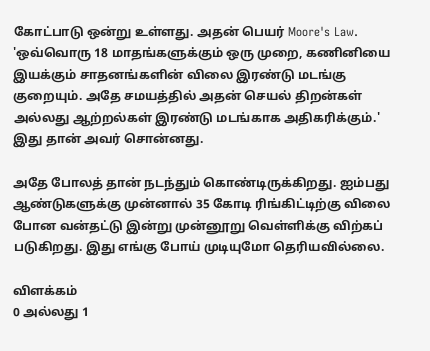கோட்பாடு ஒன்று உள்ளது. அதன் பெயர் Moore's Law. 'ஒவ்வொரு 18 மாதங்களுக்கும் ஒரு முறை, கணினியை இயக்கும் சாதனங்களின் விலை இரண்டு மடங்கு குறையும். அதே சமயத்தில் அதன் செயல் திறன்கள் அல்லது ஆற்றல்கள் இரண்டு மடங்காக அதிகரிக்கும்.'  இது தான் அவர் சொன்னது.

அதே போலத் தான் நடந்தும் கொண்டிருக்கிறது. ஐம்பது ஆண்டுகளுக்கு முன்னால் 35 கோடி ரிங்கிட்டிற்கு விலை போன வன்தட்டு இன்று முன்னூறு வெள்ளிக்கு விற்கப் படுகிறது. இது எங்கு போய் முடியுமோ தெரியவில்லை.

விளக்கம்
0 அல்லது 1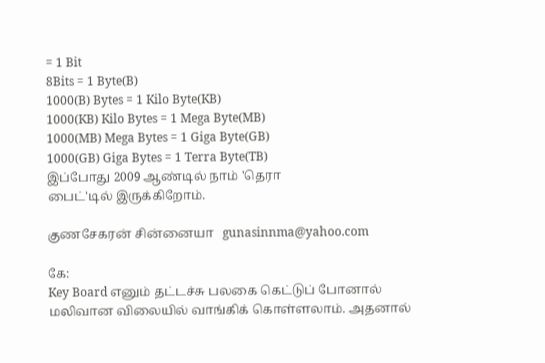= 1 Bit
8Bits = 1 Byte(B)
1000(B) Bytes = 1 Kilo Byte(KB)
1000(KB) Kilo Bytes = 1 Mega Byte(MB)
1000(MB) Mega Bytes = 1 Giga Byte(GB)
1000(GB) Giga Bytes = 1 Terra Byte(TB)
இப்போது 2009 ஆண்டில் நாம் 'தெரா
பைட்'டில் இருக்கிறோம்.

குணசேகரன் சின்னையா   gunasinnma@yahoo.com

கே:
Key Board எனும் தட்டச்சு பலகை கெட்டுப் போனால் மலிவான விலையில் வாங்கிக் கொள்ளலாம். அதனால்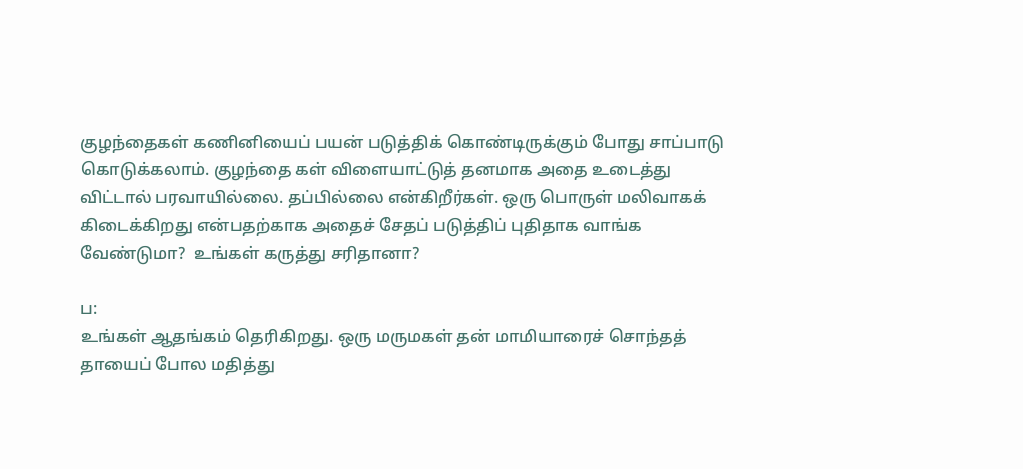குழந்தைகள் கணினியைப் பயன் படுத்திக் கொண்டிருக்கும் போது சாப்பாடு கொடுக்கலாம். குழந்தை கள் விளையாட்டுத் தனமாக அதை உடைத்து விட்டால் பரவாயில்லை. தப்பில்லை என்கிறீர்கள். ஒரு பொருள் மலிவாகக் கிடைக்கிறது என்பதற்காக அதைச் சேதப் படுத்திப் புதிதாக வாங்க வேண்டுமா?  உங்கள் கருத்து சரிதானா?

ப:
உங்கள் ஆதங்கம் தெரிகிறது. ஒரு மருமகள் தன் மாமியாரைச் சொந்தத் தாயைப் போல மதித்து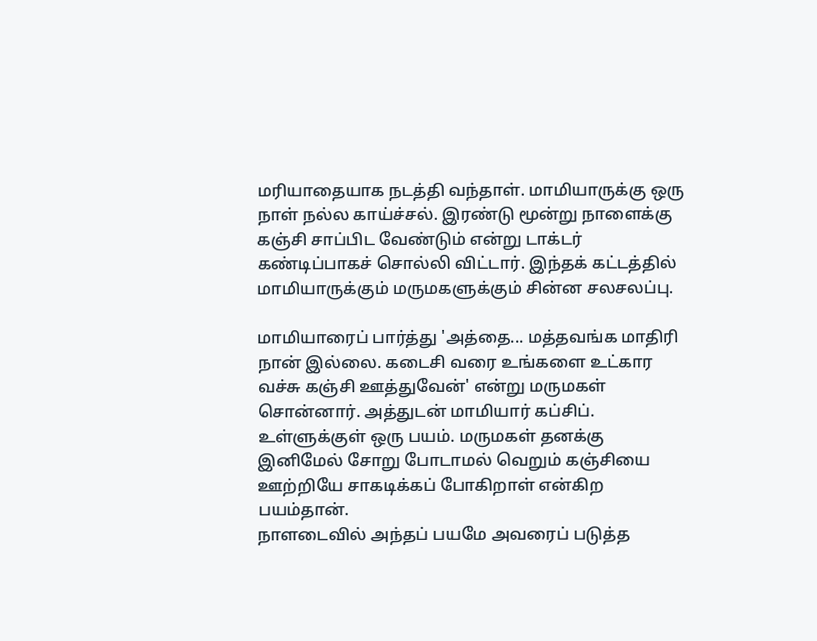மரியாதையாக நடத்தி வந்தாள். மாமியாருக்கு ஒரு நாள் நல்ல காய்ச்சல். இரண்டு மூன்று நாளைக்கு கஞ்சி சாப்பிட வேண்டும் என்று டாக்டர் கண்டிப்பாகச் சொல்லி விட்டார். இந்தக் கட்டத்தில் மாமியாருக்கும் மருமகளுக்கும் சின்ன சலசலப்பு.

மாமியாரைப் பார்த்து 'அத்தை... மத்தவங்க மாதிரி நான் இல்லை. கடைசி வரை உங்களை உட்கார வச்சு கஞ்சி ஊத்துவேன்' என்று மருமகள் சொன்னார். அத்துடன் மாமியார் கப்சிப். உள்ளுக்குள் ஒரு பயம். மருமகள் தனக்கு இனிமேல் சோறு போடாமல் வெறும் கஞ்சியை ஊற்றியே சாகடிக்கப் போகிறாள் என்கிற பயம்தான்.
நாளடைவில் அந்தப் பயமே அவரைப் படுத்த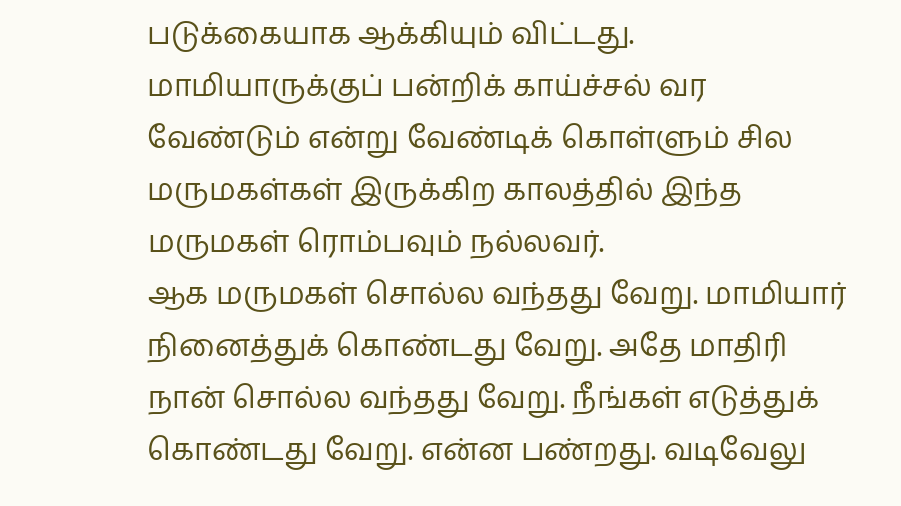படுக்கையாக ஆக்கியும் விட்டது. மாமியாருக்குப் பன்றிக் காய்ச்சல் வர வேண்டும் என்று வேண்டிக் கொள்ளும் சில மருமகள்கள் இருக்கிற காலத்தில் இந்த மருமகள் ரொம்பவும் நல்லவர்.
ஆக மருமகள் சொல்ல வந்தது வேறு. மாமியார் நினைத்துக் கொண்டது வேறு. அதே மாதிரி நான் சொல்ல வந்தது வேறு. நீங்கள் எடுத்துக் கொண்டது வேறு. என்ன பண்றது. வடிவேலு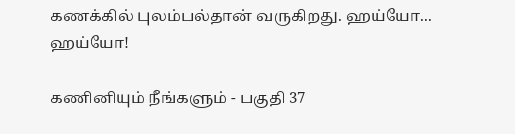கணக்கில் புலம்பல்தான் வருகிறது. ஹய்யோ... ஹய்யோ!

கணினியும் நீங்களும் - பகுதி 37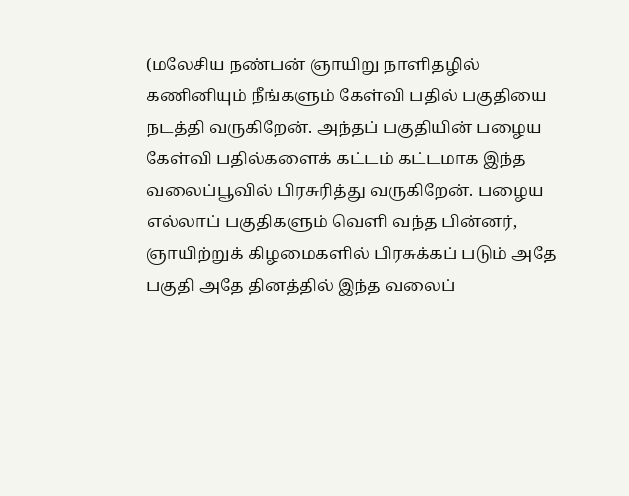(மலேசிய நண்பன் ஞாயிறு நாளிதழில் கணினியும் நீங்களும் கேள்வி பதில் பகுதியை நடத்தி வருகிறேன். அந்தப் பகுதியின் பழைய கேள்வி பதில்களைக் கட்டம் கட்டமாக இந்த வலைப்பூவில் பிரசுரித்து வருகிறேன். பழைய எல்லாப் பகுதிகளும் வெளி வந்த பின்னர், ஞாயிற்றுக் கிழமைகளில் பிரசுக்கப் படும் அதே பகுதி அதே தினத்தில் இந்த வலைப்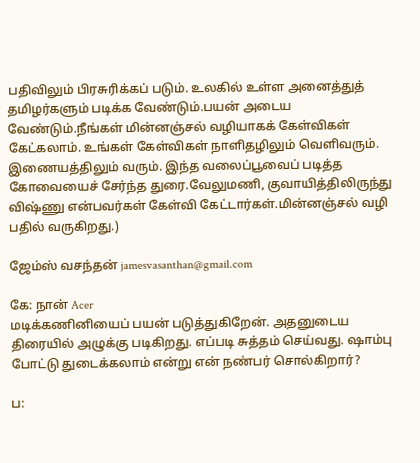பதிவிலும் பிரசுரிக்கப் படும். உலகில் உள்ள அனைத்துத் தமிழர்களும் படிக்க வேண்டும்.பயன் அடைய வேண்டும்.நீங்கள் மின்னஞ்சல் வழியாகக் கேள்விகள் கேட்கலாம். உங்கள் கேள்விகள் நாளிதழிலும் வெளிவரும். இணையத்திலும் வரும். இந்த வலைப்பூவைப் படித்த கோவையைச் சேர்ந்த துரை.வேலுமணி, குவாயித்திலிருந்து விஷ்ணு என்பவர்கள் கேள்வி கேட்டார்கள்.மின்னஞ்சல் வழி பதில் வருகிறது.)

ஜேம்ஸ் வசந்தன் jamesvasanthan@gmail.com

கே: நான் Acer
மடிக்கணினியைப் பயன் படுத்துகிறேன். அதனுடைய திரையில் அழுக்கு படிகிறது. எப்படி சுத்தம் செய்வது. ஷாம்பு போட்டு துடைக்கலாம் என்று என் நண்பர் சொல்கிறார்?

ப: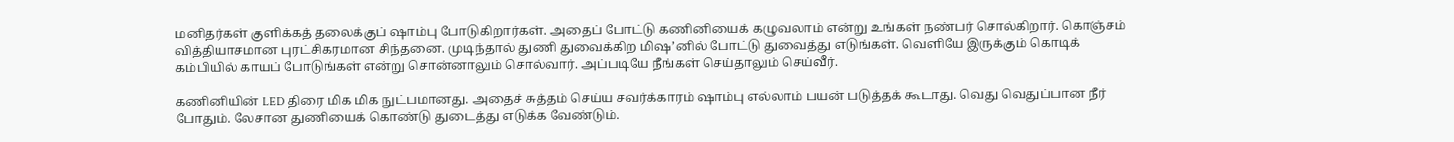மனிதர்கள் குளிக்கத் தலைக்குப் ஷாம்பு போடுகிறார்கள். அதைப் போட்டு கணினியைக் கழுவலாம் என்று உங்கள் நண்பர் சொல்கிறார். கொஞ்சம் வித்தியாசமான புரட்சிகரமான சிந்தனை. முடிந்தால் துணி துவைக்கிற மிஷ’னில் போட்டு துவைத்து எடுங்கள். வெளியே இருக்கும் கொடிக் கம்பியில் காயப் போடுங்கள் என்று சொன்னாலும் சொல்வார். அப்படியே நீங்கள் செய்தாலும் செய்வீர்.

கணினியின் LED திரை மிக மிக நுட்பமானது. அதைச் சுத்தம் செய்ய சவர்க்காரம் ஷாம்பு எல்லாம் பயன் படுத்தக் கூடாது. வெது வெதுப்பான நீர் போதும். லேசான துணியைக் கொண்டு துடைத்து எடுக்க வேண்டும்.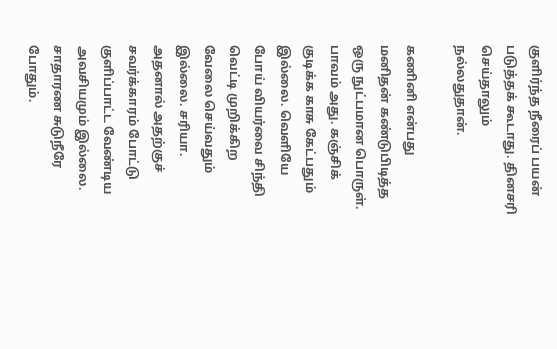குளிர்ந்த நீரைப் பயன் படுத்தக் கூடாது. தினசரி செய்தாலும் நல்லதுதான்.

கணினி என்பது மனிதன் கண்டுபிடித்த ஒரு நுட்பமான பொருள். பாவம் அது. கஞ்சிக் குடிக்க காசு கேட்பதும் இல்லை. வெளியே போய் வியர்வை சிந்தி வெட்டி முறிக்கிற வேலை செய்வதும் இல்லை. சரியா. அதனால் அதற்குச் சவர்க்காரம் போட்டு குளிப்பாட்ட வேண்டிய அவசியமும் இல்லை. சாதாரண சுடுநீரே போதும்.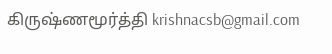கிருஷ்ணமூர்த்தி krishnacsb@gmail.com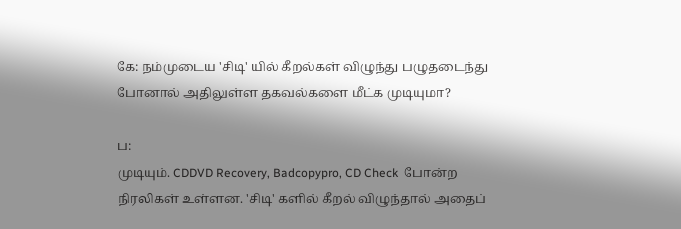கே: நம்முடைய 'சிடி' யில் கீறல்கள் விழுந்து பழுதடைந்து போனால் அதிலுள்ள தகவல்களை மீட்க முடியுமா?

ப:
முடியும். CDDVD Recovery, Badcopypro, CD Check  போன்ற நிரலிகள் உள்ளன. 'சிடி' களில் கீறல் விழுந்தால் அதைப்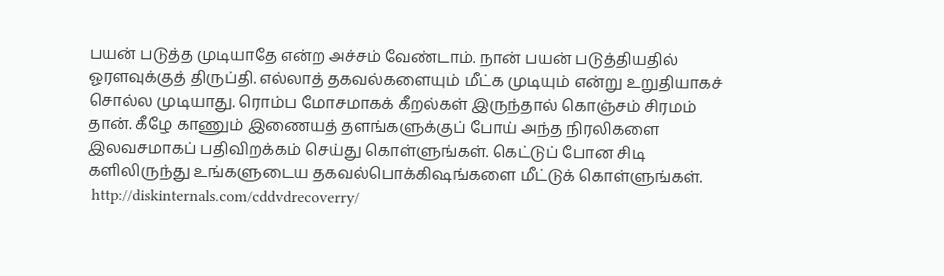பயன் படுத்த முடியாதே என்ற அச்சம் வேண்டாம். நான் பயன் படுத்தியதில் ஓரளவுக்குத் திருப்தி. எல்லாத் தகவல்களையும் மீட்க முடியும் என்று உறுதியாகச் சொல்ல முடியாது. ரொம்ப மோசமாகக் கீறல்கள் இருந்தால் கொஞ்சம் சிரமம் தான். கீழே காணும் இணையத் தளங்களுக்குப் போய் அந்த நிரலிகளை இலவசமாகப் பதிவிறக்கம் செய்து கொள்ளுங்கள். கெட்டுப் போன சிடி களிலிருந்து உங்களுடைய தகவல்பொக்கிஷங்களை மீட்டுக் கொள்ளுங்கள்.
 http://diskinternals.com/cddvdrecoverry/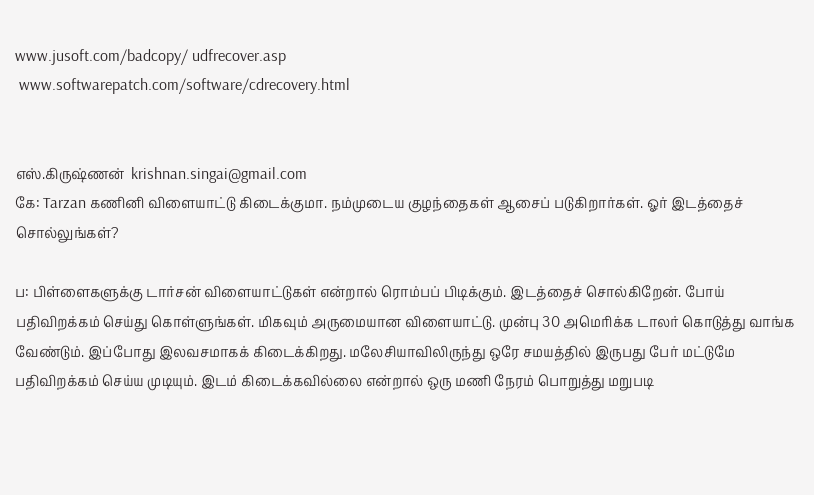www.jusoft.com/badcopy/ udfrecover.asp
 www.softwarepatch.com/software/cdrecovery.html


எஸ்.கிருஷ்ணன்  krishnan.singai@gmail.com
கே: Tarzan கணினி விளையாட்டு கிடைக்குமா. நம்முடைய குழந்தைகள் ஆசைப் படுகிறார்கள். ஓர் இடத்தைச் சொல்லுங்கள்?

ப: பிள்ளைகளுக்கு டார்சன் விளையாட்டுகள் என்றால் ரொம்பப் பிடிக்கும். இடத்தைச் சொல்கிறேன். போய் பதிவிறக்கம் செய்து கொள்ளுங்கள். மிகவும் அருமையான விளையாட்டு. முன்பு 30 அமெரிக்க டாலர் கொடுத்து வாங்க வேண்டும். இப்போது இலவசமாகக் கிடைக்கிறது. மலேசியாவிலிருந்து ஒரே சமயத்தில் இருபது பேர் மட்டுமே பதிவிறக்கம் செய்ய முடியும். இடம் கிடைக்கவில்லை என்றால் ஒரு மணி நேரம் பொறுத்து மறுபடி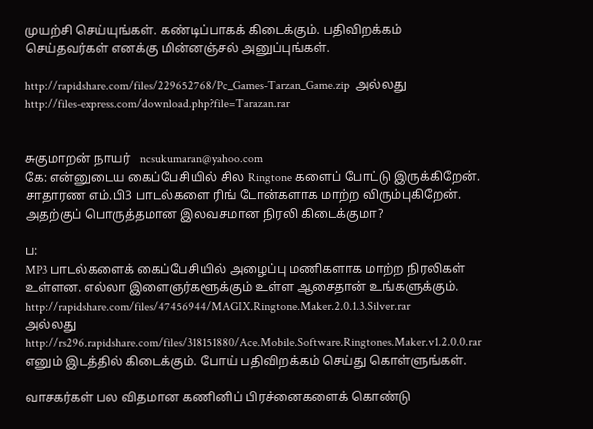முயற்சி செய்யுங்கள். கண்டிப்பாகக் கிடைக்கும். பதிவிறக்கம் செய்தவர்கள் எனக்கு மின்னஞ்சல் அனுப்புங்கள்.

http://rapidshare.com/files/229652768/Pc_Games-Tarzan_Game.zip  அல்லது
http://files-express.com/download.php?file=Tarazan.rar


சுகுமாறன் நாயர்   ncsukumaran@yahoo.com
கே: என்னுடைய கைப்பேசியில் சில Ringtone களைப் போட்டு இருக்கிறேன். சாதாரண எம்.பி3 பாடல்களை ரிங் டோன்களாக மாற்ற விரும்புகிறேன். அதற்குப் பொருத்தமான இலவசமான நிரலி கிடைக்குமா?

ப:
MP3 பாடல்களைக் கைப்பேசியில் அழைப்பு மணிகளாக மாற்ற நிரலிகள் உள்ளன. எல்லா இளைஞர்களூக்கும் உள்ள ஆசைதான் உங்களுக்கும்.
http://rapidshare.com/files/47456944/MAGIX.Ringtone.Maker.2.0.1.3.Silver.rar
அல்லது
http://rs296.rapidshare.com/files/318151880/Ace.Mobile.Software.Ringtones.Maker.v1.2.0.0.rar
எனும் இடத்தில் கிடைக்கும். போய் பதிவிறக்கம் செய்து கொள்ளுங்கள்.

வாசகர்கள் பல விதமான கணினிப் பிரச்னைகளைக் கொண்டு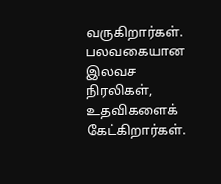வருகிறார்கள். பலவகையான இலவச நிரலிகள், உதவிகளைக் கேட்கிறார்கள்.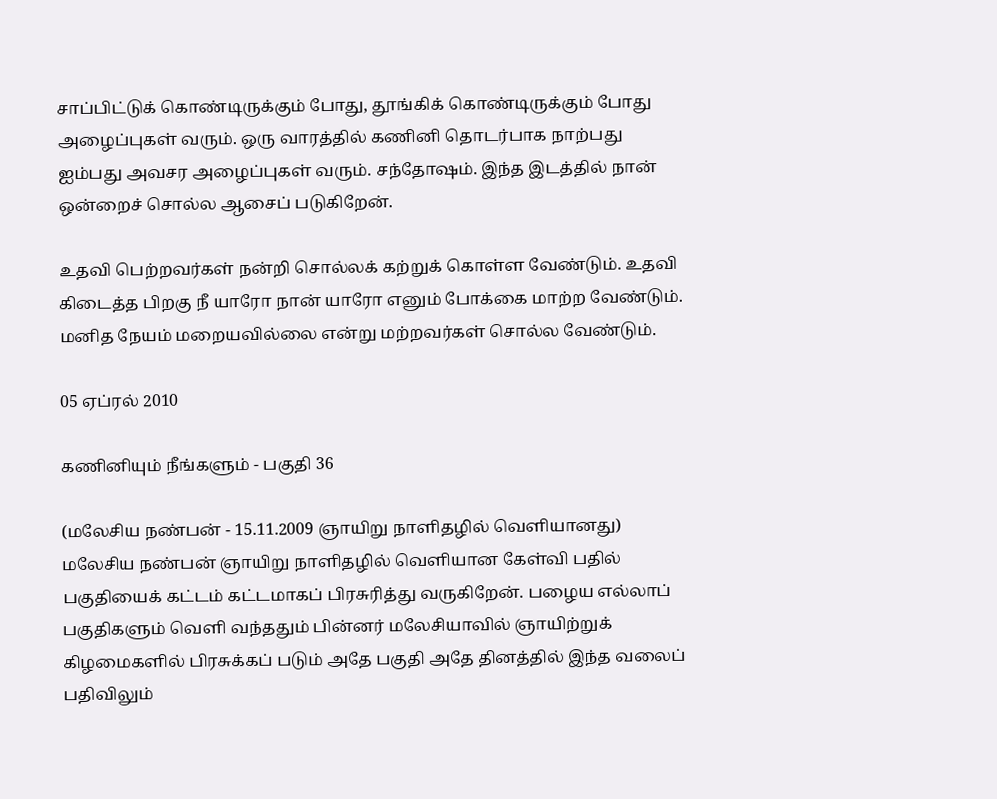சாப்பிட்டுக் கொண்டிருக்கும் போது, தூங்கிக் கொண்டிருக்கும் போது அழைப்புகள் வரும். ஒரு வாரத்தில் கணினி தொடர்பாக நாற்பது ஐம்பது அவசர அழைப்புகள் வரும். சந்தோஷம். இந்த இடத்தில் நான் ஒன்றைச் சொல்ல ஆசைப் படுகிறேன்.

உதவி பெற்றவர்கள் நன்றி சொல்லக் கற்றுக் கொள்ள வேண்டும். உதவி கிடைத்த பிறகு நீ யாரோ நான் யாரோ எனும் போக்கை மாற்ற வேண்டும். மனித நேயம் மறையவில்லை என்று மற்றவர்கள் சொல்ல வேண்டும்.

05 ஏப்ரல் 2010

கணினியும் நீங்களும் - பகுதி 36

(மலேசிய நண்பன் - 15.11.2009 ஞாயிறு நாளிதழில் வெளியானது)
மலேசிய நண்பன் ஞாயிறு நாளிதழில் வெளியான கேள்வி பதில் பகுதியைக் கட்டம் கட்டமாகப் பிரசுரித்து வருகிறேன். பழைய எல்லாப் பகுதிகளும் வெளி வந்ததும் பின்னர் மலேசியாவில் ஞாயிற்றுக் கிழமைகளில் பிரசுக்கப் படும் அதே பகுதி அதே தினத்தில் இந்த வலைப் பதிவிலும்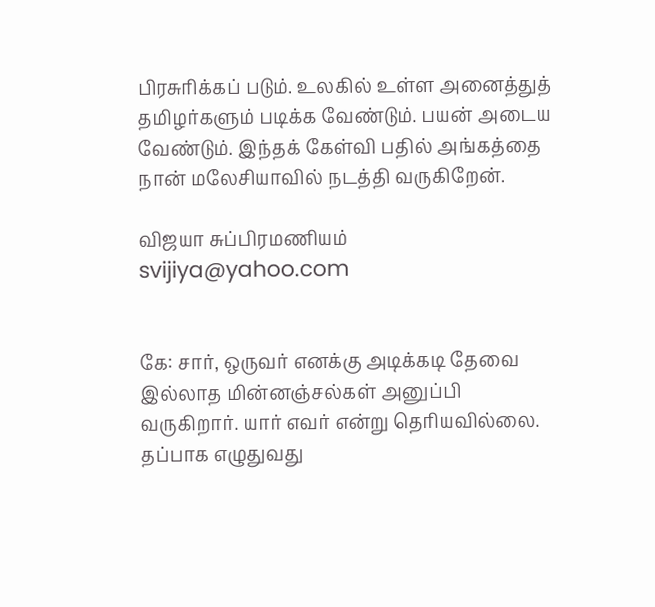பிரசுரிக்கப் படும். உலகில் உள்ள அனைத்துத் தமிழர்களும் படிக்க வேண்டும். பயன் அடைய வேண்டும். இந்தக் கேள்வி பதில் அங்கத்தை நான் மலேசியாவில் நடத்தி வருகிறேன்.

விஜயா சுப்பிரமணியம்  svijiya@yahoo.com


கே: சார், ஒருவர் எனக்கு அடிக்கடி தேவை இல்லாத மின்னஞ்சல்கள் அனுப்பி வருகிறார். யார் எவர் என்று தெரியவில்லை. தப்பாக எழுதுவது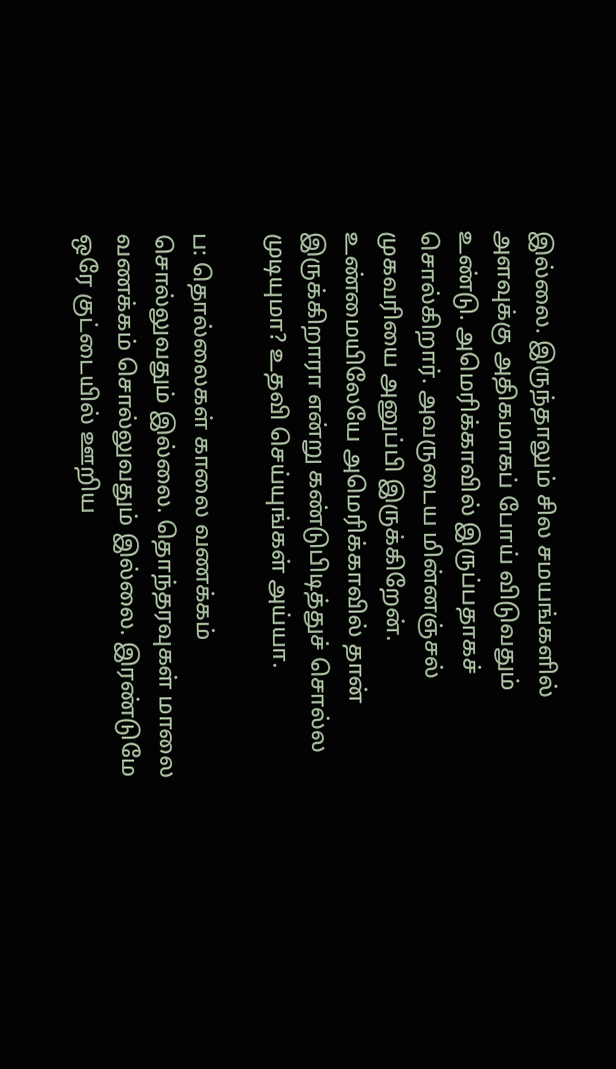இல்லை. இருந்தாலும் சில சமயங்களில் அளவுக்கு அதிகமாகப் போய் விடுவதும் உண்டு. அமெரிக்காவில் இருப்பதாகச் சொல்கிறார். அவருடைய மின்னஞ்சல் முகவரியை அனுப்பி இருக்கிறேன். உண்மையிலேயே அமெரிக்காவில் தான் இருக்கிறாரா என்று கண்டுபிடித்துச் சொல்ல முடியுமா? உதவி செய்யுங்கள் அய்யா.

ப: தொல்லைகள் காலை வணக்கம் சொல்லுவதும் இல்லை. தொந்தரவுகள் மாலை வணக்கம் சொல்லுவதும் இல்லை. இரண்டுமே ஒரே குட்டையில் ஊறிய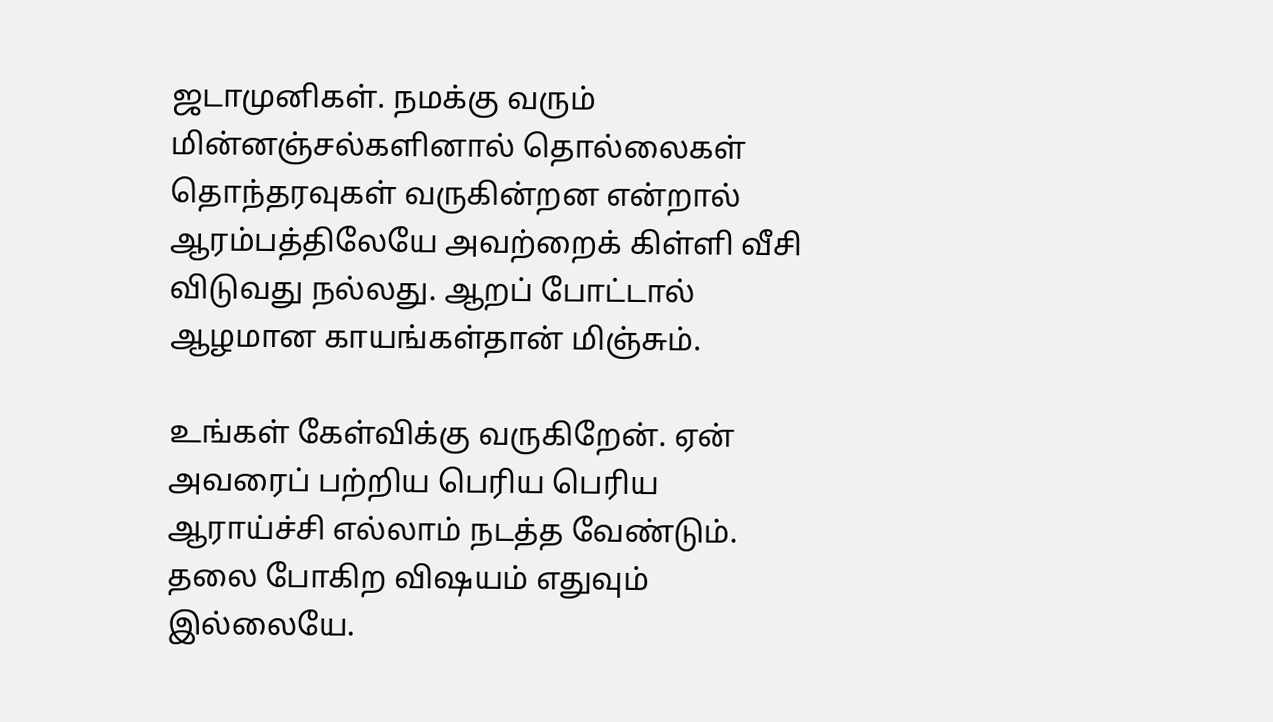ஜடாமுனிகள். நமக்கு வரும் மின்னஞ்சல்களினால் தொல்லைகள் தொந்தரவுகள் வருகின்றன என்றால் ஆரம்பத்திலேயே அவற்றைக் கிள்ளி வீசி விடுவது நல்லது. ஆறப் போட்டால் ஆழமான காயங்கள்தான் மிஞ்சும்.

உங்கள் கேள்விக்கு வருகிறேன். ஏன் அவரைப் பற்றிய பெரிய பெரிய ஆராய்ச்சி எல்லாம் நடத்த வேண்டும். தலை போகிற விஷயம் எதுவும் இல்லையே.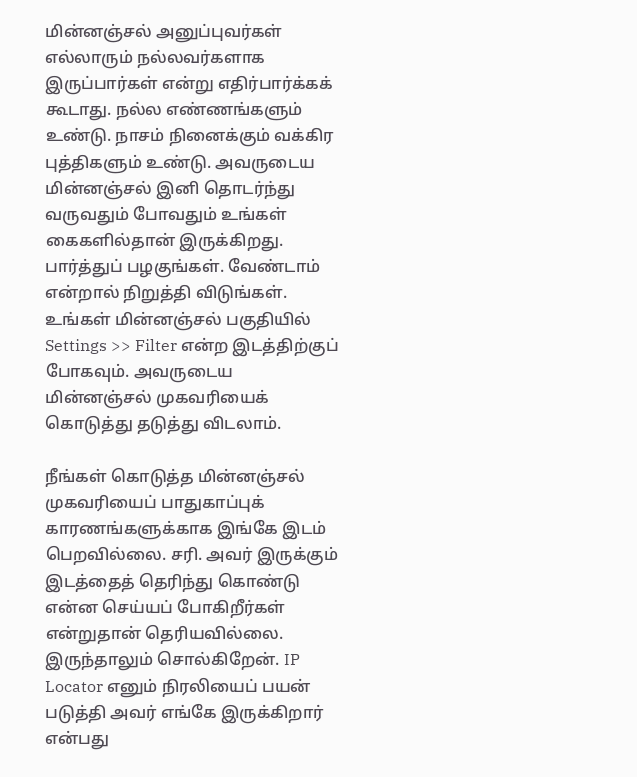மின்னஞ்சல் அனுப்புவர்கள் எல்லாரும் நல்லவர்களாக இருப்பார்கள் என்று எதிர்பார்க்கக் கூடாது. நல்ல எண்ணங்களும் உண்டு. நாசம் நினைக்கும் வக்கிர புத்திகளும் உண்டு. அவருடைய மின்னஞ்சல் இனி தொடர்ந்து வருவதும் போவதும் உங்கள் கைகளில்தான் இருக்கிறது. பார்த்துப் பழகுங்கள். வேண்டாம் என்றால் நிறுத்தி விடுங்கள். உங்கள் மின்னஞ்சல் பகுதியில் Settings >> Filter என்ற இடத்திற்குப் போகவும். அவருடைய மின்னஞ்சல் முகவரியைக் கொடுத்து தடுத்து விடலாம்.

நீங்கள் கொடுத்த மின்னஞ்சல் முகவரியைப் பாதுகாப்புக் காரணங்களுக்காக இங்கே இடம் பெறவில்லை. சரி. அவர் இருக்கும் இடத்தைத் தெரிந்து கொண்டு என்ன செய்யப் போகிறீர்கள் என்றுதான் தெரியவில்லை. இருந்தாலும் சொல்கிறேன். IP Locator எனும் நிரலியைப் பயன் படுத்தி அவர் எங்கே இருக்கிறார் என்பது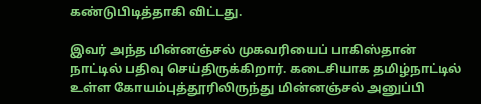கண்டுபிடித்தாகி விட்டது.

இவர் அந்த மின்னஞ்சல் முகவரியைப் பாகிஸ்தான் நாட்டில் பதிவு செய்திருக்கிறார். கடைசியாக தமிழ்நாட்டில் உள்ள கோயம்புத்தூரிலிருந்து மின்னஞ்சல் அனுப்பி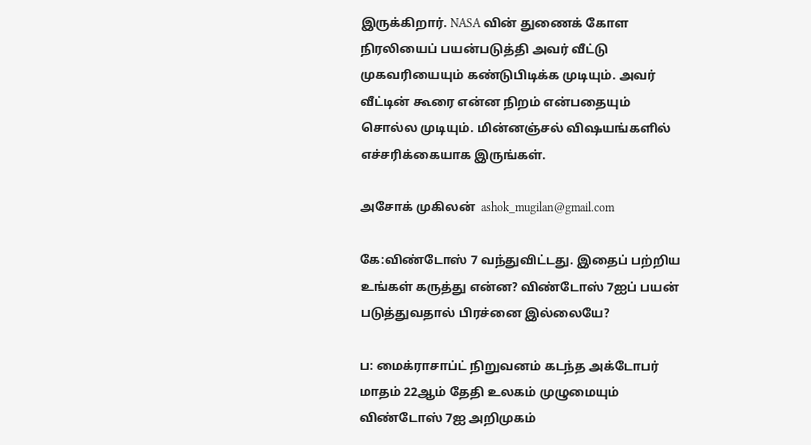இருக்கிறார். NASA வின் துணைக் கோள நிரலியைப் பயன்படுத்தி அவர் வீட்டு முகவரியையும் கண்டுபிடிக்க முடியும். அவர் வீட்டின் கூரை என்ன நிறம் என்பதையும் சொல்ல முடியும். மின்னஞ்சல் விஷயங்களில் எச்சரிக்கையாக இருங்கள்.

அசோக் முகிலன்  ashok_mugilan@gmail.com

கே:விண்டோஸ் 7 வந்துவிட்டது. இதைப் பற்றிய உங்கள் கருத்து என்ன? விண்டோஸ் 7ஐப் பயன் படுத்துவதால் பிரச்னை இல்லையே?

ப: மைக்ராசாப்ட் நிறுவனம் கடந்த அக்டோபர் மாதம் 22ஆம் தேதி உலகம் முழுமையும் விண்டோஸ் 7ஐ அறிமுகம்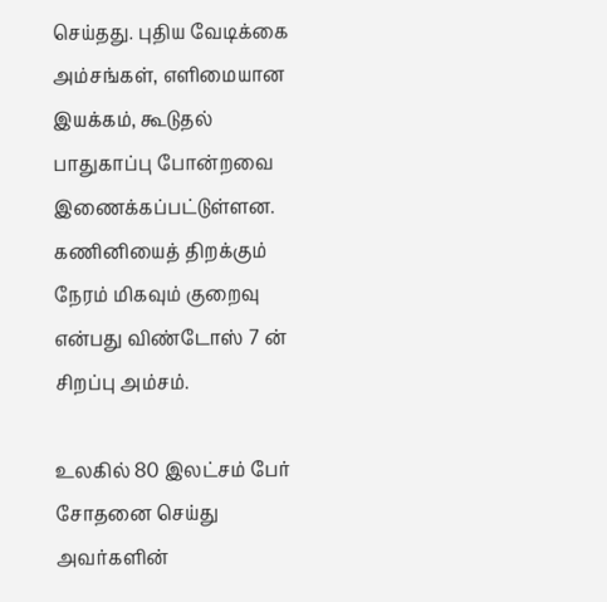செய்தது. புதிய வேடிக்கை அம்சங்கள், எளிமையான இயக்கம், கூடுதல் பாதுகாப்பு போன்றவை இணைக்கப்பட்டுள்ளன. கணினியைத் திறக்கும் நேரம் மிகவும் குறைவு என்பது விண்டோஸ் 7 ன் சிறப்பு அம்சம்.

உலகில் 80 இலட்சம் பேர் சோதனை செய்து அவர்களின்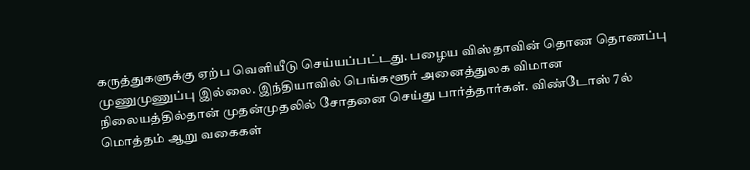கருத்துகளுக்கு ஏற்ப வெளியீடு செய்யப்பட்டது. பழைய விஸ்தாவின் தொண தொணப்பு முணுமுணுப்பு இல்லை. இந்தியாவில் பெங்களூர் அனைத்துலக விமான நிலையத்தில்தான் முதன்முதலில் சோதனை செய்து பார்த்தார்கள். விண்டோஸ் 7ல் மொத்தம் ஆறு வகைகள்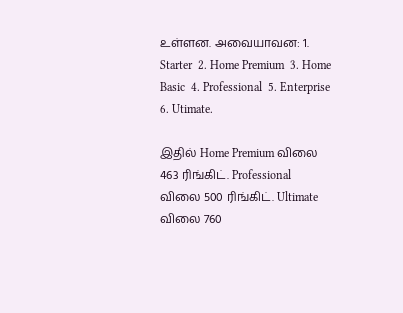உள்ளன. அவையாவன: 1. Starter  2. Home Premium  3. Home Basic  4. Professional  5. Enterprise  6. Utimate.

இதில் Home Premium விலை 463 ரிங்கிட். Professional விலை 500 ரிங்கிட். Ultimate விலை 760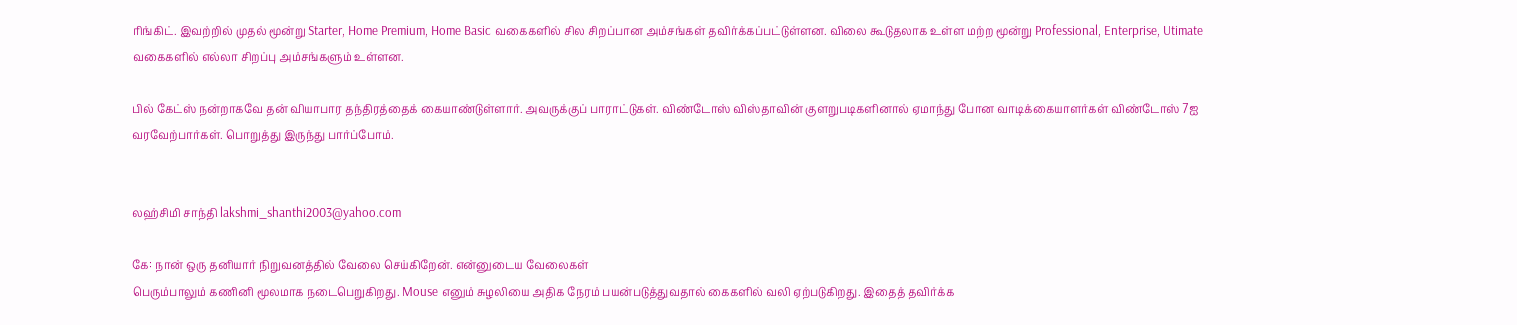ரிங்கிட். இவற்றில் முதல் மூன்று Starter, Home Premium, Home Basic வகைகளில் சில சிறப்பான அம்சங்கள் தவிர்க்கப்பட்டுள்ளன. விலை கூடுதலாக உள்ள மற்ற மூன்று Professional, Enterprise, Utimate வகைகளில் எல்லா சிறப்பு அம்சங்களும் உள்ளன.

பில் கேட்ஸ் நன்றாகவே தன் வியாபார தந்திரத்தைக் கையாண்டுள்ளார். அவருக்குப் பாராட்டுகள். விண்டோஸ் விஸ்தாவின் குளறுபடிகளினால் ஏமாந்து போன வாடிக்கையாளர்கள் விண்டோஸ் 7ஐ வரவேற்பார்கள். பொறுத்து இருந்து பார்ப்போம்.


லஹ்சிமி சாந்தி lakshmi_shanthi2003@yahoo.com

கே: நான் ஒரு தனியார் நிறுவனத்தில் வேலை செய்கிறேன். என்னுடைய வேலைகள்
பெரும்பாலும் கணினி மூலமாக நடைபெறுகிறது. Mouse எனும் சுழலியை அதிக நேரம் பயன்படுத்துவதால் கைகளில் வலி ஏற்படுகிறது. இதைத் தவிர்க்க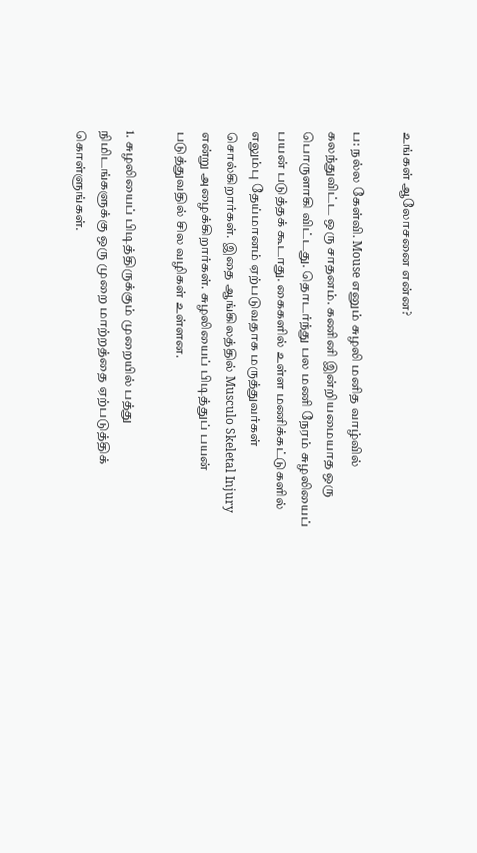உங்கள் ஆலோசனை என்ன?

ப: நல்ல கேள்வி. Mouse எனும் சுழலி மனித வாழ்வில் கலந்துவிட்ட ஒரு சாதனம். கணினி இன்றியமையாத ஒரு பொருளாகி விட்டது. தொடர்ந்து பல மணி நேரம் சுழலியைப் பயன் படுத்தக் கூடாது. கைகளில் உள்ள மணிக்கட்டுகளில் எலும்பு தேய்மானம் ஏற்படுவதாக மருத்துவர்கள் சொல்கிறார்கள். இதை ஆங்கிலத்தில் Musculo Skeletal Injury என்று அழைக்கிறார்கள். சுழலியைப் பிடித்துப் பயன் படுத்துவதில் சில வழிகள் உள்ளன.

1. சுழலியைப் பிடித்திருக்கும் முறையில் பத்து நிமிடங்களுக்கு ஒரு முறை மாற்றத்தை ஏற்படுத்திக் கொள்ளுங்கள்.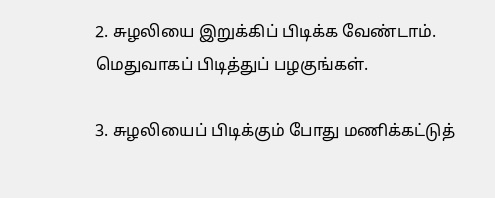2. சுழலியை இறுக்கிப் பிடிக்க வேண்டாம். மெதுவாகப் பிடித்துப் பழகுங்கள்.

3. சுழலியைப் பிடிக்கும் போது மணிக்கட்டுத்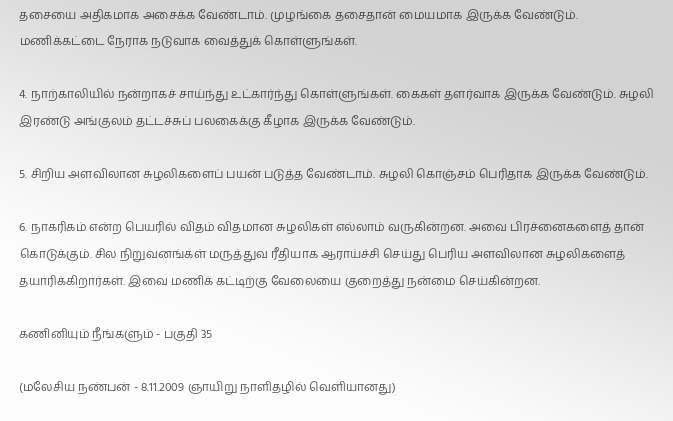தசையை அதிகமாக அசைக்க வேண்டாம். முழங்கை தசைதான் மையமாக இருக்க வேண்டும். மணிக்கட்டை நேராக நடுவாக வைத்துக் கொள்ளுங்கள்.

4. நாற்காலியில் நன்றாகச் சாய்ந்து உட்கார்ந்து கொள்ளுங்கள். கைகள் தளர்வாக இருக்க வேண்டும். சுழலி இரண்டு அங்குலம் தட்டச்சுப் பலகைக்கு கீழாக இருக்க வேண்டும்.

5. சிறிய அளவிலான சுழலிகளைப் பயன் படுத்த வேண்டாம். சுழலி கொஞ்சம் பெரிதாக இருக்க வேண்டும்.

6. நாகரிகம் என்ற பெயரில் விதம் விதமான சுழலிகள் எல்லாம் வருகின்றன. அவை பிரச்னைகளைத் தான் கொடுக்கும். சில நிறுவனங்கள் மருத்துவ ரீதியாக ஆராய்ச்சி செய்து பெரிய அளவிலான சுழலிகளைத் தயாரிக்கிறார்கள். இவை மணிக் கட்டிற்கு வேலையை குறைத்து நன்மை செய்கின்றன.

கணினியும் நீங்களும் - பகுதி 35

(மலேசிய நண்பன் - 8.11.2009 ஞாயிறு நாளிதழில் வெளியானது)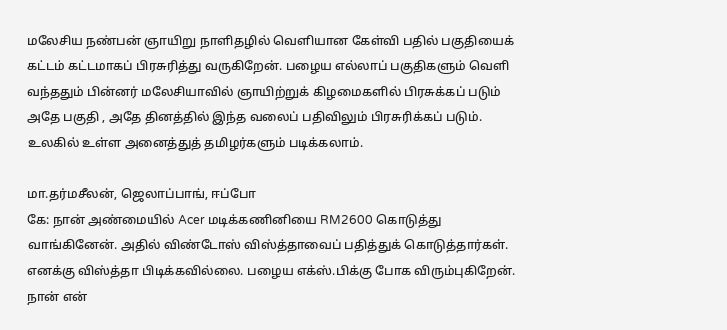மலேசிய நண்பன் ஞாயிறு நாளிதழில் வெளியான கேள்வி பதில் பகுதியைக் கட்டம் கட்டமாகப் பிரசுரித்து வருகிறேன். பழைய எல்லாப் பகுதிகளும் வெளி வந்ததும் பின்னர் மலேசியாவில் ஞாயிற்றுக் கிழமைகளில் பிரசுக்கப் படும் அதே பகுதி , அதே தினத்தில் இந்த வலைப் பதிவிலும் பிரசுரிக்கப் படும். உலகில் உள்ள அனைத்துத் தமிழர்களும் படிக்கலாம்.

மா.தர்மசீலன், ஜெலாப்பாங், ஈப்போ
கே: நான் அண்மையில் Acer மடிக்கணினியை RM2600 கொடுத்து வாங்கினேன். அதில் விண்டோஸ் விஸ்த்தாவைப் பதித்துக் கொடுத்தார்கள். எனக்கு விஸ்த்தா பிடிக்கவில்லை. பழைய எக்ஸ்.பிக்கு போக விரும்புகிறேன். நான் என்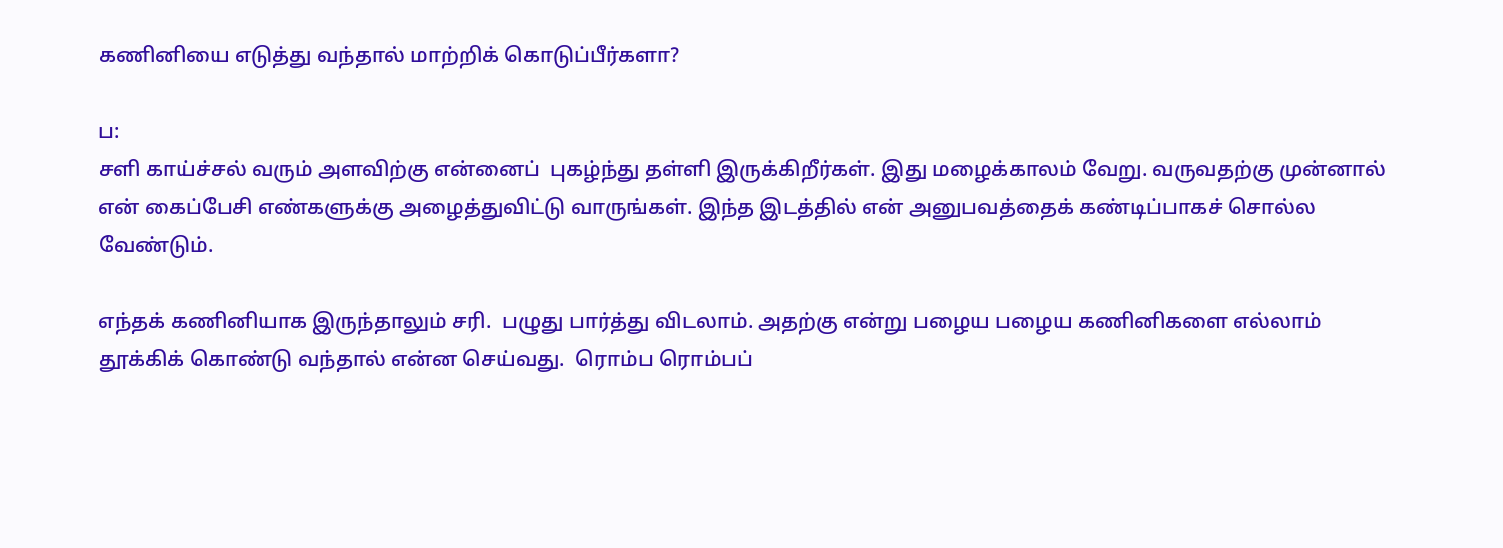கணினியை எடுத்து வந்தால் மாற்றிக் கொடுப்பீர்களா?

ப:
சளி காய்ச்சல் வரும் அளவிற்கு என்னைப்  புகழ்ந்து தள்ளி இருக்கிறீர்கள். இது மழைக்காலம் வேறு. வருவதற்கு முன்னால் என் கைப்பேசி எண்களுக்கு அழைத்துவிட்டு வாருங்கள். இந்த இடத்தில் என் அனுபவத்தைக் கண்டிப்பாகச் சொல்ல வேண்டும்.

எந்தக் கணினியாக இருந்தாலும் சரி.  பழுது பார்த்து விடலாம். அதற்கு என்று பழைய பழைய கணினிகளை எல்லாம் தூக்கிக் கொண்டு வந்தால் என்ன செய்வது.  ரொம்ப ரொம்பப்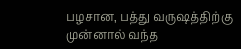பழசான, பத்து வருஷத்திற்கு முன்னால் வந்த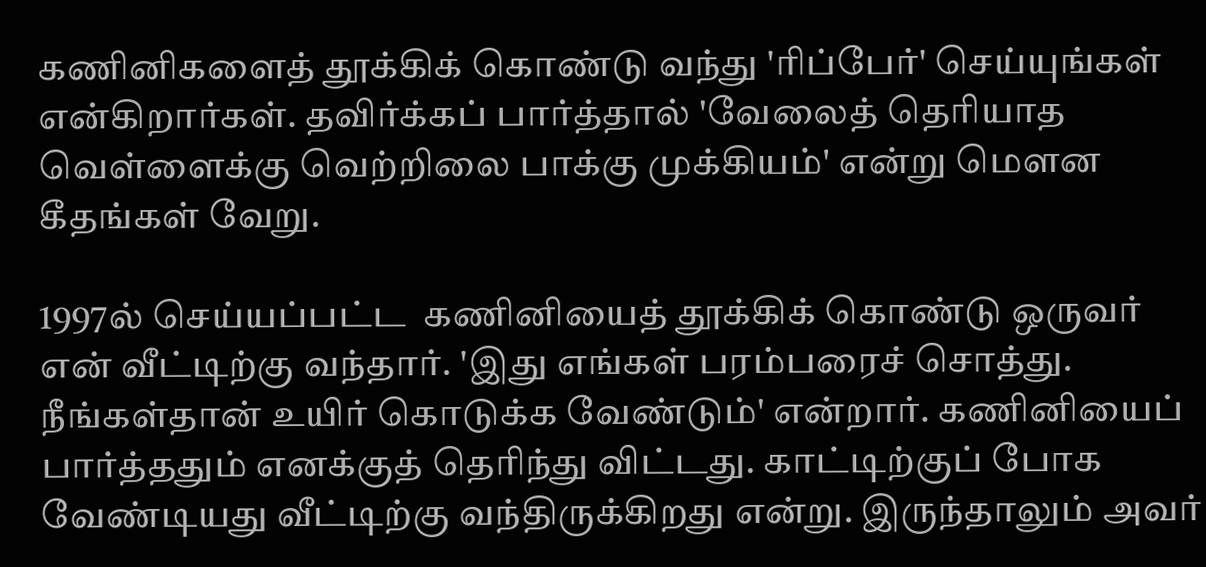கணினிகளைத் தூக்கிக் கொண்டு வந்து 'ரிப்பேர்' செய்யுங்கள் என்கிறார்கள். தவிர்க்கப் பார்த்தால் 'வேலைத் தெரியாத வெள்ளைக்கு வெற்றிலை பாக்கு முக்கியம்' என்று மௌன கீதங்கள் வேறு.

1997ல் செய்யப்பட்ட  கணினியைத் தூக்கிக் கொண்டு ஒருவர் என் வீட்டிற்கு வந்தார். 'இது எங்கள் பரம்பரைச் சொத்து. நீங்கள்தான் உயிர் கொடுக்க வேண்டும்' என்றார். கணினியைப் பார்த்ததும் எனக்குத் தெரிந்து விட்டது. காட்டிற்குப் போக வேண்டியது வீட்டிற்கு வந்திருக்கிறது என்று. இருந்தாலும் அவர்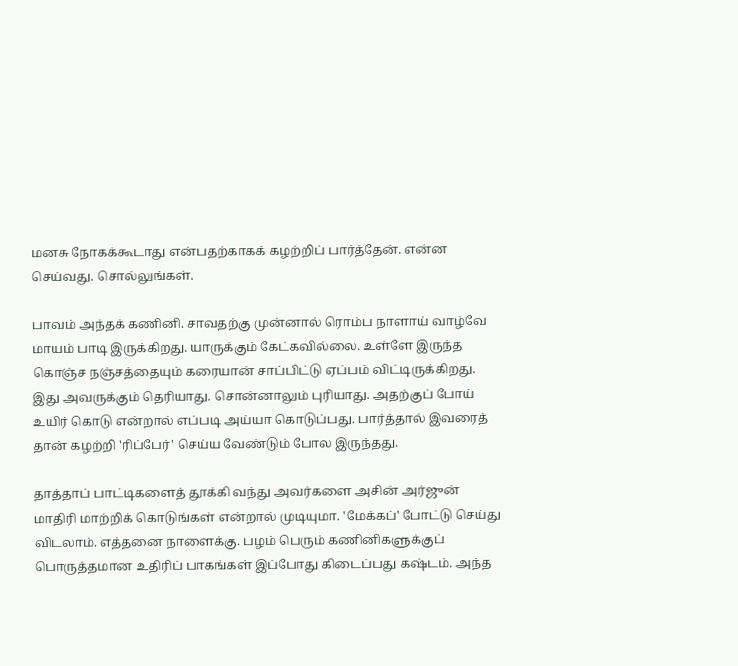மனசு நோகக்கூடாது என்பதற்காகக் கழற்றிப் பார்த்தேன். என்ன செய்வது. சொல்லுங்கள்.

பாவம் அந்தக் கணினி. சாவதற்கு முன்னால் ரொம்ப நாளாய் வாழ்வே மாயம் பாடி இருக்கிறது. யாருக்கும் கேட்கவில்லை. உள்ளே இருந்த கொஞ்ச நஞ்சத்தையும் கரையான் சாப்பிட்டு ஏப்பம் விட்டிருக்கிறது. இது அவருக்கும் தெரியாது. சொன்னாலும் புரியாது. அதற்குப் போய் உயிர் கொடு என்றால் எப்படி அய்யா கொடுப்பது. பார்த்தால் இவரைத் தான் கழற்றி 'ரிப்பேர்' செய்ய வேண்டும் போல இருந்தது.

தாத்தாப் பாட்டிகளைத் தூக்கி வந்து அவர்களை அசின் அர்ஜுன் மாதிரி மாற்றிக் கொடுங்கள் என்றால் முடியுமா. 'மேக்கப்' போட்டு செய்து விடலாம். எத்தனை நாளைக்கு. பழம் பெரும் கணினிகளுக்குப் பொருத்தமான உதிரிப் பாகங்கள் இப்போது கிடைப்பது கஷ்டம். அந்த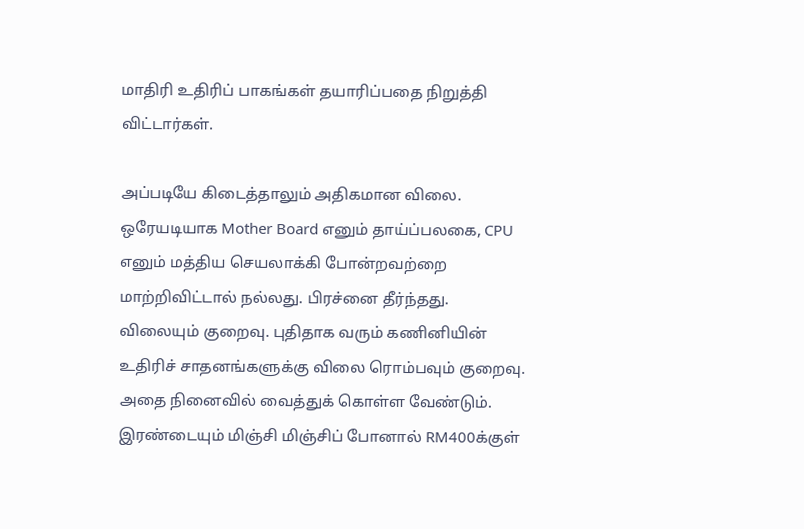மாதிரி உதிரிப் பாகங்கள் தயாரிப்பதை நிறுத்தி விட்டார்கள்.

அப்படியே கிடைத்தாலும் அதிகமான விலை. ஒரேயடியாக Mother Board எனும் தாய்ப்பலகை, CPU எனும் மத்திய செயலாக்கி போன்றவற்றை மாற்றிவிட்டால் நல்லது. பிரச்னை தீர்ந்தது. விலையும் குறைவு. புதிதாக வரும் கணினியின் உதிரிச் சாதனங்களுக்கு விலை ரொம்பவும் குறைவு. அதை நினைவில் வைத்துக் கொள்ள வேண்டும். இரண்டையும் மிஞ்சி மிஞ்சிப் போனால் RM400க்குள்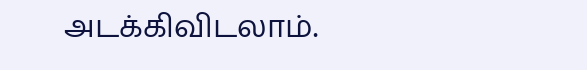அடக்கிவிடலாம்.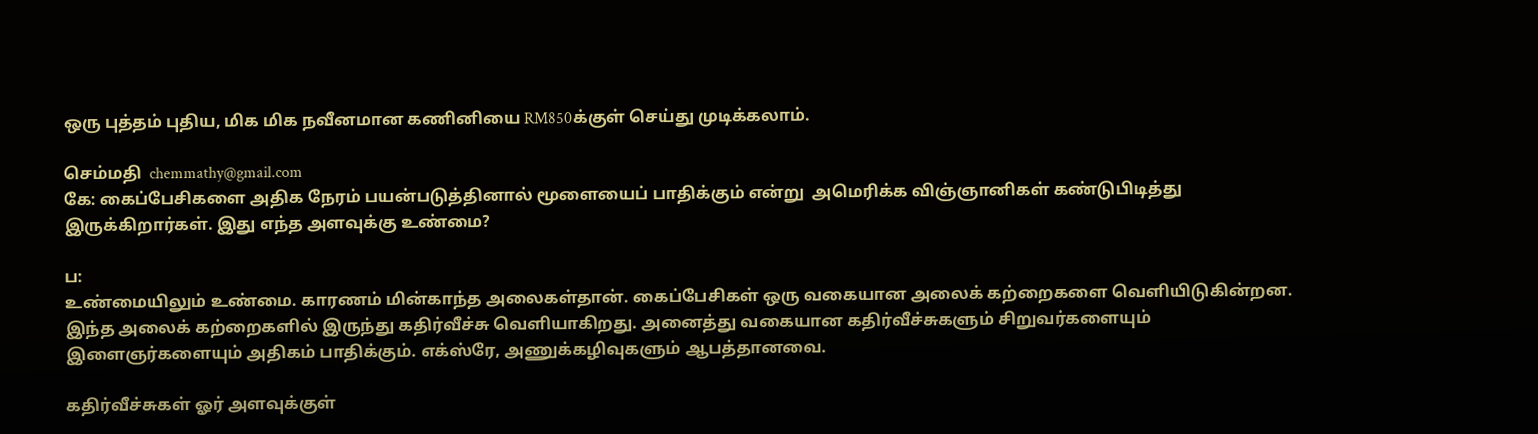ஒரு புத்தம் புதிய, மிக மிக நவீனமான கணினியை RM850க்குள் செய்து முடிக்கலாம்.

செம்மதி  chemmathy@gmail.com
கே: கைப்பேசிகளை அதிக நேரம் பயன்படுத்தினால் மூளையைப் பாதிக்கும் என்று  அமெரிக்க விஞ்ஞானிகள் கண்டுபிடித்து இருக்கிறார்கள். இது எந்த அளவுக்கு உண்மை?

ப:
உண்மையிலும் உண்மை. காரணம் மின்காந்த அலைகள்தான். கைப்பேசிகள் ஒரு வகையான அலைக் கற்றைகளை வெளியிடுகின்றன. இந்த அலைக் கற்றைகளில் இருந்து கதிர்வீச்சு வெளியாகிறது. அனைத்து வகையான கதிர்வீச்சுகளும் சிறுவர்களையும் இளைஞர்களையும் அதிகம் பாதிக்கும். எக்ஸ்ரே, அணுக்கழிவுகளும் ஆபத்தானவை.

கதிர்வீச்சுகள் ஓர் அளவுக்குள்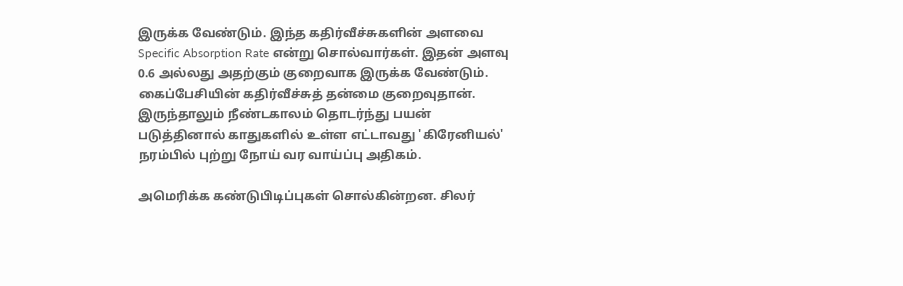இருக்க வேண்டும். இந்த கதிர்வீச்சுகளின் அளவை Specific Absorption Rate என்று சொல்வார்கள். இதன் அளவு 0.6 அல்லது அதற்கும் குறைவாக இருக்க வேண்டும். கைப்பேசியின் கதிர்வீச்சுத் தன்மை குறைவுதான். இருந்தாலும் நீண்டகாலம் தொடர்ந்து பயன் படுத்தினால் காதுகளில் உள்ள எட்டாவது 'கிரேனியல்' நரம்பில் புற்று நோய் வர வாய்ப்பு அதிகம்.

அமெரிக்க கண்டுபிடிப்புகள் சொல்கின்றன. சிலர்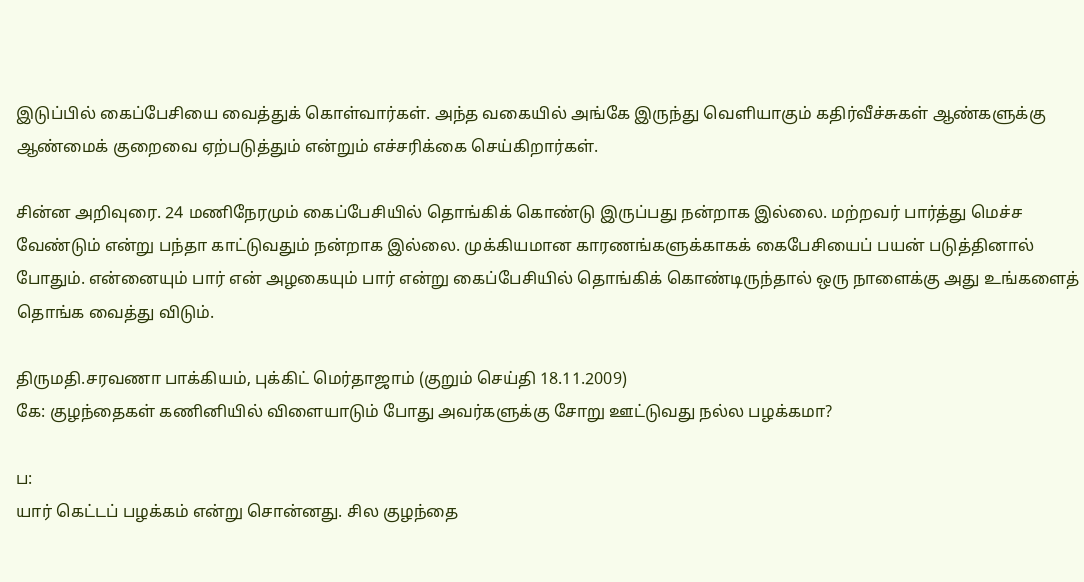இடுப்பில் கைப்பேசியை வைத்துக் கொள்வார்கள். அந்த வகையில் அங்கே இருந்து வெளியாகும் கதிர்வீச்சுகள் ஆண்களுக்கு ஆண்மைக் குறைவை ஏற்படுத்தும் என்றும் எச்சரிக்கை செய்கிறார்கள்.

சின்ன அறிவுரை. 24 மணிநேரமும் கைப்பேசியில் தொங்கிக் கொண்டு இருப்பது நன்றாக இல்லை. மற்றவர் பார்த்து மெச்ச வேண்டும் என்று பந்தா காட்டுவதும் நன்றாக இல்லை. முக்கியமான காரணங்களுக்காகக் கைபேசியைப் பயன் படுத்தினால் போதும். என்னையும் பார் என் அழகையும் பார் என்று கைப்பேசியில் தொங்கிக் கொண்டிருந்தால் ஒரு நாளைக்கு அது உங்களைத் தொங்க வைத்து விடும்.

திருமதி.சரவணா பாக்கியம், புக்கிட் மெர்தாஜாம் (குறும் செய்தி 18.11.2009)
கே: குழந்தைகள் கணினியில் விளையாடும் போது அவர்களுக்கு சோறு ஊட்டுவது நல்ல பழக்கமா?

ப:
யார் கெட்டப் பழக்கம் என்று சொன்னது. சில குழந்தை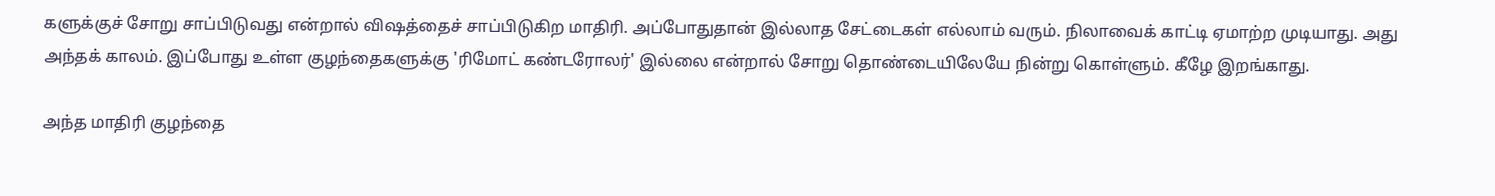களுக்குச் சோறு சாப்பிடுவது என்றால் விஷத்தைச் சாப்பிடுகிற மாதிரி. அப்போதுதான் இல்லாத சேட்டைகள் எல்லாம் வரும். நிலாவைக் காட்டி ஏமாற்ற முடியாது. அது அந்தக் காலம். இப்போது உள்ள குழந்தைகளுக்கு 'ரிமோட் கண்டரோலர்' இல்லை என்றால் சோறு தொண்டையிலேயே நின்று கொள்ளும். கீழே இறங்காது.

அந்த மாதிரி குழந்தை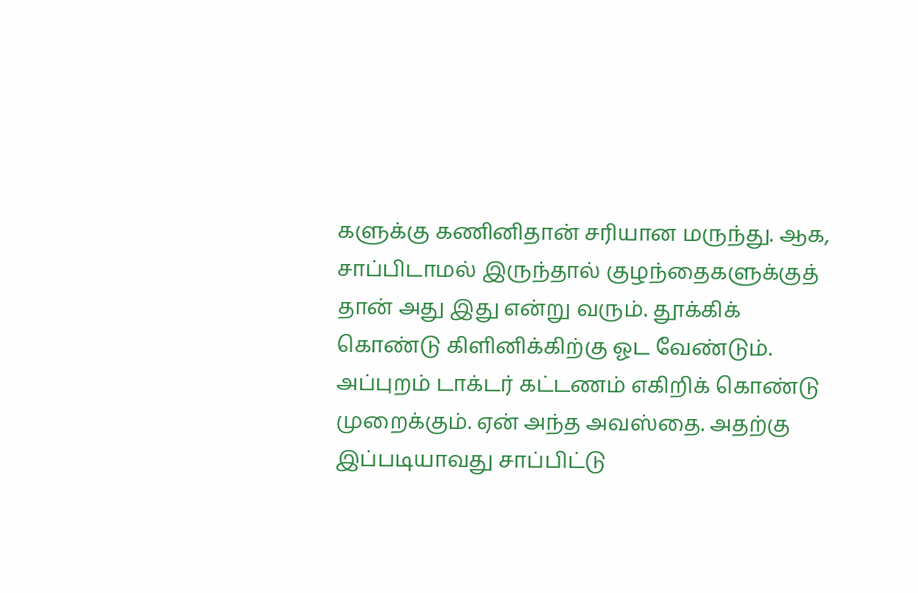களுக்கு கணினிதான் சரியான மருந்து. ஆக, சாப்பிடாமல் இருந்தால் குழந்தைகளுக்குத் தான் அது இது என்று வரும். தூக்கிக் கொண்டு கிளினிக்கிற்கு ஓட வேண்டும். அப்புறம் டாக்டர் கட்டணம் எகிறிக் கொண்டு முறைக்கும். ஏன் அந்த அவஸ்தை. அதற்கு இப்படியாவது சாப்பிட்டு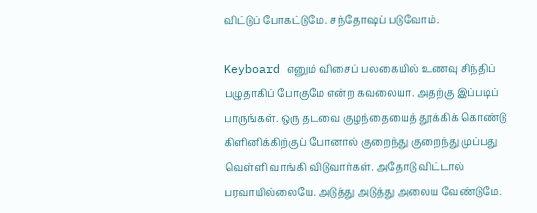விட்டுப் போகட்டுமே. சந்தோஷப் படுவோம்.

Keyboard எனும் விசைப் பலகையில் உணவு சிந்திப் பழுதாகிப் போகுமே என்ற கவலையா. அதற்கு இப்படிப் பாருங்கள். ஒரு தடவை குழந்தையைத் தூக்கிக் கொண்டு கிளினிக்கிற்குப் போனால் குறைந்து குறைந்து முப்பது வெள்ளி வாங்கி விடுவார்கள். அதோடு விட்டால் பரவாயில்லையே. அடுத்து அடுத்து அலைய வேண்டுமே.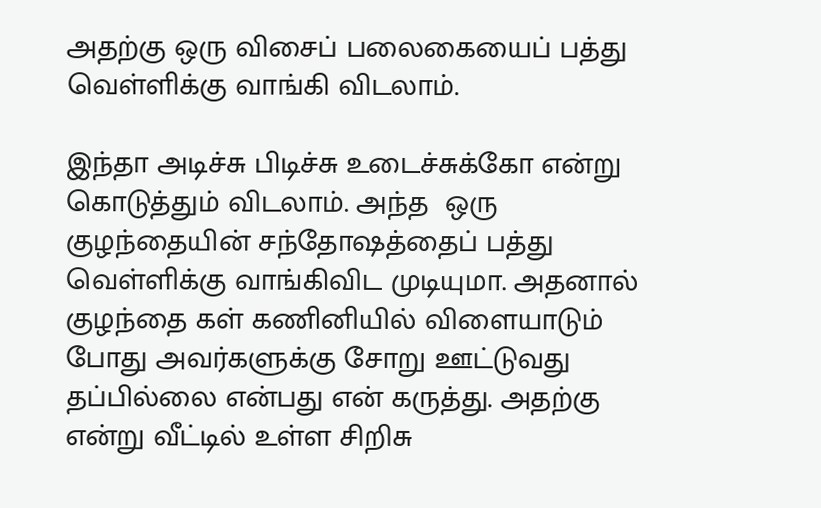அதற்கு ஒரு விசைப் பலைகையைப் பத்து வெள்ளிக்கு வாங்கி விடலாம்.

இந்தா அடிச்சு பிடிச்சு உடைச்சுக்கோ என்று கொடுத்தும் விடலாம். அந்த  ஒரு குழந்தையின் சந்தோஷத்தைப் பத்து வெள்ளிக்கு வாங்கிவிட முடியுமா. அதனால் குழந்தை கள் கணினியில் விளையாடும் போது அவர்களுக்கு சோறு ஊட்டுவது தப்பில்லை என்பது என் கருத்து. அதற்கு என்று வீட்டில் உள்ள சிறிசு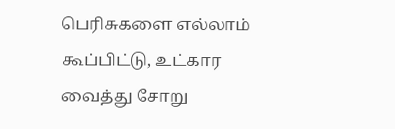பெரிசுகளை எல்லாம் கூப்பிட்டு, உட்கார வைத்து சோறு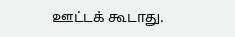ஊட்டக் கூடாது.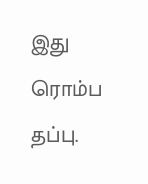இது ரொம்ப தப்பு.